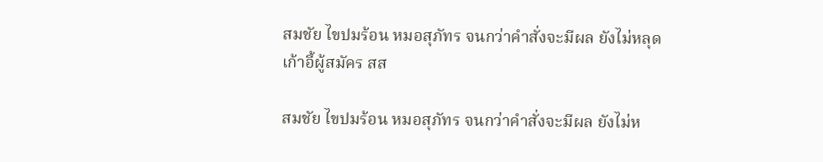สมชัย ไขปมร้อน หมอสุภัทร จนกว่าคำสั่งจะมีผล ยังไม่หลุดเก้าอี้ผู้สมัคร สส

สมชัย ไขปมร้อน หมอสุภัทร จนกว่าคำสั่งจะมีผล ยังไม่ห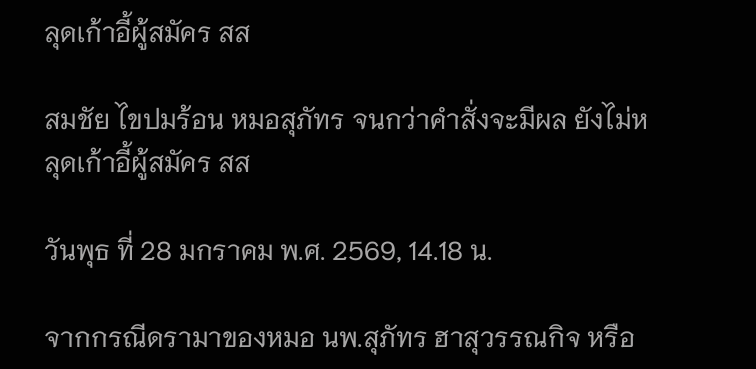ลุดเก้าอี้ผู้สมัคร สส

สมชัย ไขปมร้อน หมอสุภัทร จนกว่าคำสั่งจะมีผล ยังไม่หลุดเก้าอี้ผู้สมัคร สส

วันพุธ ที่ 28 มกราคม พ.ศ. 2569, 14.18 น.

จากกรณีดรามาของหมอ นพ.สุภัทร ฮาสุวรรณกิจ หรือ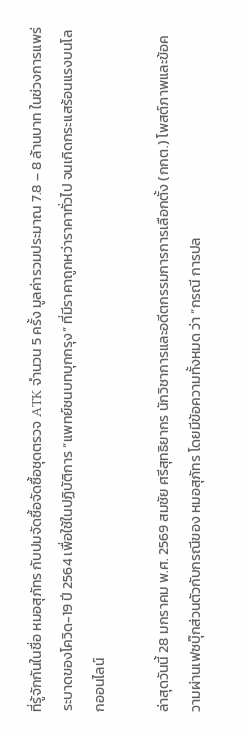ที่รู้จักกันในชื่อ หมอสุภัทร กับปมจัดซื้อจัดซื้อชุดตรวจ ATK จำนวน 5 ครั้ง มูลค่ารวมประมาณ 7.8 – 8 ล้านบาท ในช่วงการแพร่ระบาดของโควิด-19 ปี 2564 เพื่อใช้ในปฏิบัติการ “แพทย์ชนบทบุกกรุง” ที่มีราคาถูกหว่าราคาทั่วไป จนเกิดกระแสร้อนแรงบนโลกออนไลน์

ล่าสุดวันนี้ 28 มกราคม พ.ศ. 2569 สมชัย ศรีสุทธิยากร นักวิชาการและอดีตกรรมการการเลือกตั้ง (กกต.) โพสต์ภาพและข้อความผ่านเฟซบุ๊กส่วนตัวกับกรณีของ หมอสุภัทร โดยมีข้อความทั้งหมด ว่า “กรณี การปล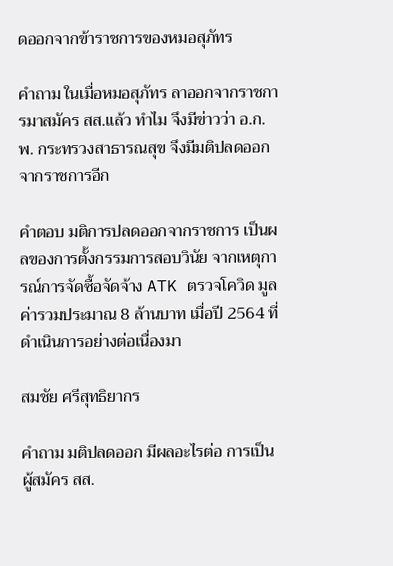ดออกจากข้าราชการของหมอสุภัทร

คำถาม ในเมื่อหมอสุภัทร ลาออกจากราชการมาสมัคร สส.แล้ว ทำไม จึงมีข่าวว่า อ.ก.พ. กระทรวงสาธารณสุข จึงมีมติปลดออกจากราชการอีก

คำตอบ มติการปลดออกจากราชการ เป็นผลของการตั้งกรรมการสอบวินัย จากเหตุการณ์การจัดซื้อจัดจ้าง ATK ตรวจโควิด มูลค่ารวมประมาณ 8 ล้านบาท เมื่อปี 2564 ที่ดำเนินการอย่างต่อเนื่องมา

สมชัย ศรีสุทธิยากร

คำถาม มติปลดออก มีผลอะไรต่อ การเป็นผู้สมัคร สส.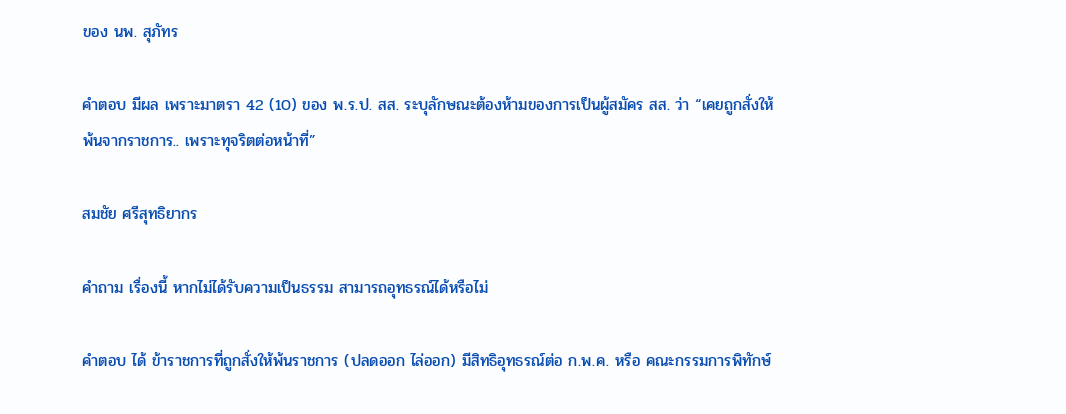ของ นพ. สุภัทร

คำตอบ มีผล เพราะมาตรา 42 (10) ของ พ.ร.ป. สส. ระบุลักษณะต้องห้ามของการเป็นผู้สมัคร สส. ว่า “เคยถูกสั่งให้พ้นจากราชการ.. เพราะทุจริตต่อหน้าที่”

สมชัย ศรีสุทธิยากร

คำถาม เรื่องนี้ หากไม่ได้รับความเป็นธรรม สามารถอุทธรณ์ได้หรือไม่

คำตอบ ได้ ข้าราชการที่ถูกสั่งให้พ้นราชการ (ปลดออก ไล่ออก) มีสิทธิอุทธรณ์ต่อ ก.พ.ค. หรือ คณะกรรมการพิทักษ์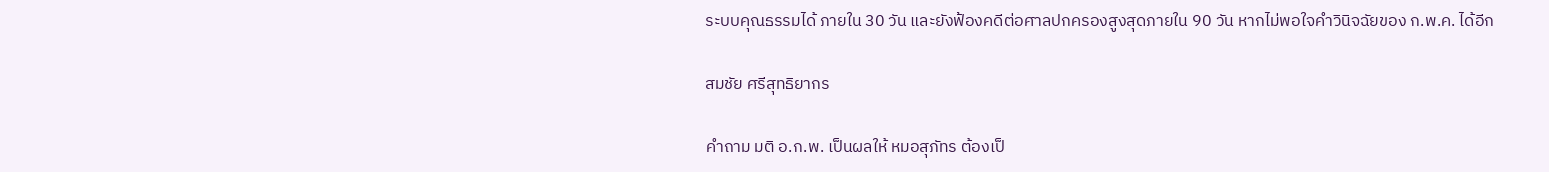ระบบคุณธรรมได้ ภายใน 30 วัน และยังฟ้องคดีต่อศาลปกครองสูงสุดภายใน 90 วัน หากไม่พอใจคำวินิจฉัยของ ก.พ.ค. ได้อีก

สมชัย ศรีสุทธิยากร

คำถาม มติ อ.ก.พ. เป็นผลให้ หมอสุภัทร ต้องเป็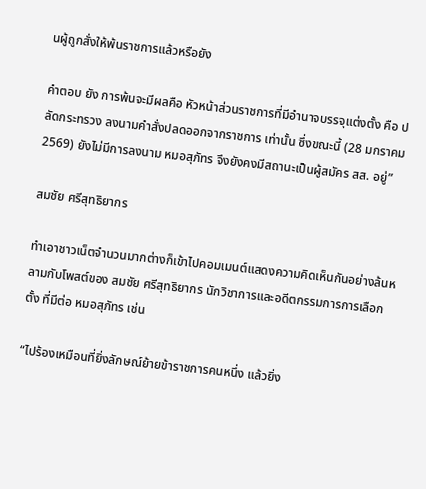นผู้ถูกสั่งให้พ้นราชการแล้วหรือยัง

คำตอบ ยัง การพ้นจะมีผลคือ หัวหน้าส่วนราชการที่มีอำนาจบรรจุแต่งตั้ง คือ ปลัดกระทรวง ลงนามคำสั่งปลดออกจากราชการ เท่านั้น ซึ่งขณะนี้ (28 มกราคม 2569) ยังไม่มีการลงนาม หมอสุภัทร จึงยังคงมีสถานะเป็นผู้สมัคร สส. อยู่”

สมชัย ศรีสุทธิยากร

ทำเอาชาวเน็ตจำนวนมากต่างก็เข้าไปคอมเมนต์แสดงความคิดเห็นกันอย่างล้นหลามกับโพสต์ของ สมชัย ศรีสุทธิยากร นักวิชาการและอดีตกรรมการการเลือกตั้ง ที่มีต่อ หมอสุภัทร เช่น

“ไปร้องเหมือนที่ยิ่งลักษณ์ย้ายข้าราชการคนหนึ่ง แล้วยิ่ง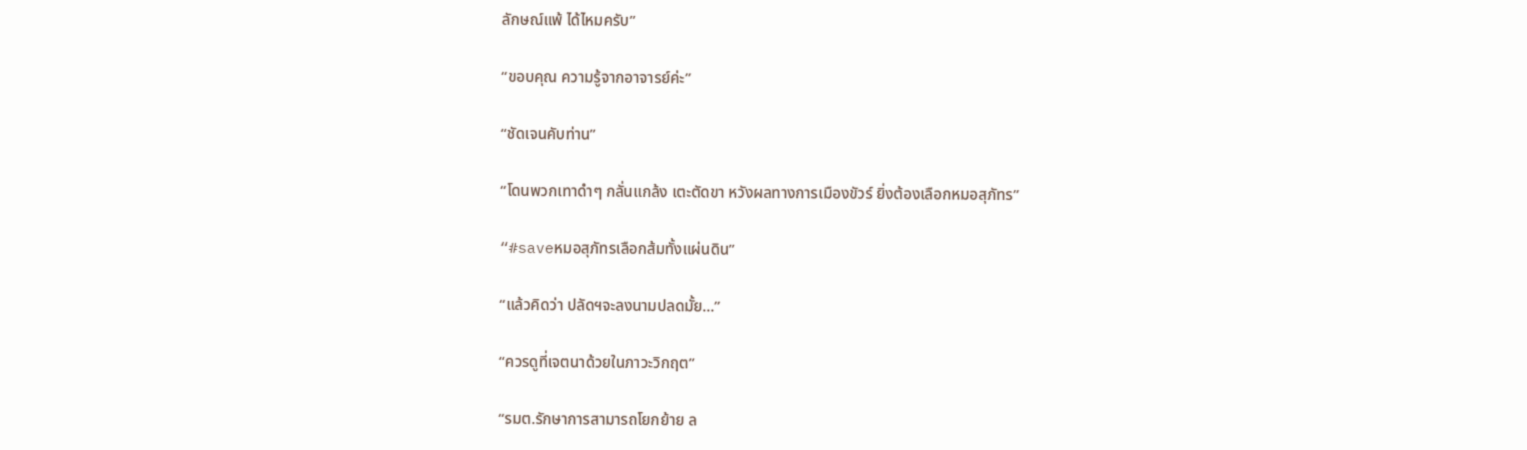ลักษณ์แพ้ ได้ไหมครับ”

“ขอบคุณ ความรู้จากอาจารย์ค่ะ”

“ชัดเจนคับท่าน”

“โดนพวกเทาดำๆ กลั่นแกล้ง เตะตัดขา หวังผลทางการเมืองขัวร์ ยิ่งต้องเลือกหมอสุภัทร”

“#saveหมอสุภัทรเลือกส้มทั้งแผ่นดิน”

“แล้วคิดว่า ปลัดฯจะลงนามปลดมั้ย…”

“ควรดูที่เจตนาด้วยในภาวะวิกฤต”

“รมต.รักษาการสามารถโยกย้าย ล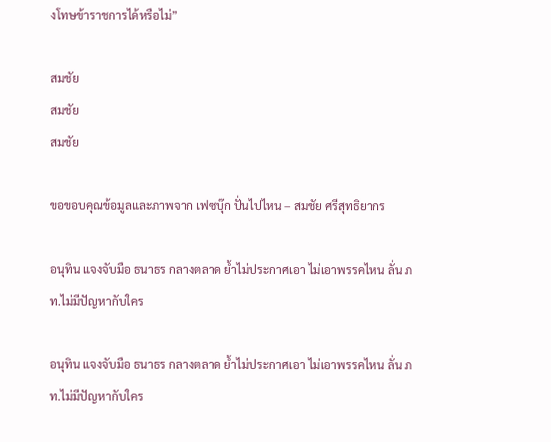งโทษข้าราชการได้หรือไม่”

สมชัย
สมชัย
สมชัย

ขอขอบคุณข้อมูลและภาพจาก เฟซบุ๊ก ปั่นไปไหน – สมชัย ศรีสุทธิยากร

อนุทิน แจงจับมือ ธนาธร กลางตลาด ย้ำไม่ประกาศเอา ไม่เอาพรรคไหน ลั่น ภท.ไม่มีปัญหากับใคร

อนุทิน แจงจับมือ ธนาธร กลางตลาด ย้ำไม่ประกาศเอา ไม่เอาพรรคไหน ลั่น ภท.ไม่มีปัญหากับใคร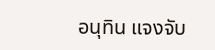อนุทิน แจงจับ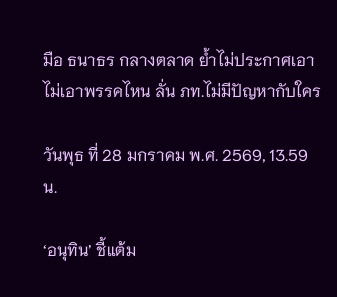มือ ธนาธร กลางตลาด ย้ำไม่ประกาศเอา ไม่เอาพรรคไหน ลั่น ภท.ไม่มีปัญหากับใคร

วันพุธ ที่ 28 มกราคม พ.ศ. 2569, 13.59 น.

‘อนุทิน’ ชี้แต้ม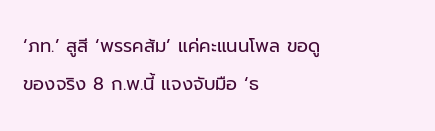‘ภท.’ สูสี ‘พรรคส้ม’ แค่คะแนนโพล ขอดูของจริง 8 ก.พ.นี้ แจงจับมือ ‘ธ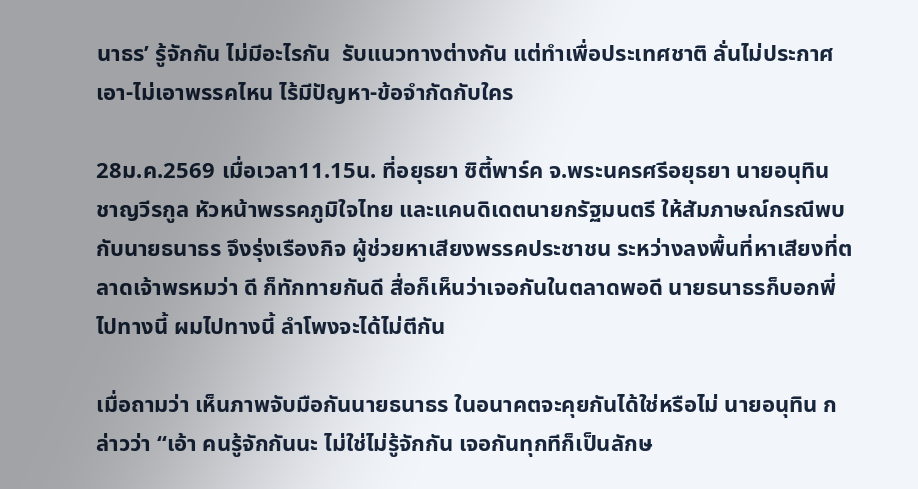นาธร’ รู้จักกัน ไม่มีอะไรกัน  รับแนวทางต่างกัน แต่ทำเพื่อประเทศชาติ ลั่นไม่ประกาศเอา-ไม่เอาพรรคไหน ไร้มีปัญหา-ข้อจำกัดกับใคร

28ม.ค.2569 เมื่อเวลา11.15น. ที่อยุธยา ซิตี้พาร์ค จ.พระนครศรีอยุธยา นายอนุทิน ชาญวีรกูล หัวหน้าพรรคภูมิใจไทย และแคนดิเดตนายกรัฐมนตรี ให้สัมภาษณ์กรณีพบกับนายธนาธร จึงรุ่งเรืองกิจ ผู้ช่วยหาเสียงพรรคประชาชน ระหว่างลงพื้นที่หาเสียงที่ตลาดเจ้าพรหมว่า ดี ก็ทักทายกันดี สื่อก็เห็นว่าเจอกันในตลาดพอดี นายธนาธรก็บอกพี่ไปทางนี้ ผมไปทางนี้ ลำโพงจะได้ไม่ตีกัน

เมื่อถามว่า เห็นภาพจับมือกันนายธนาธร ในอนาคตจะคุยกันได้ใช่หรือไม่ นายอนุทิน กล่าวว่า “เอ้า คนรู้จักกันนะ ไม่ใช่ไม่รู้จักกัน เจอกันทุกทีก็เป็นลักษ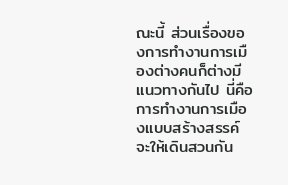ณะนี้ ส่วนเรื่องของการทำงานการเมืองต่างคนก็ต่างมีแนวทางกันไป นี่คือการทำงานการเมืองแบบสร้างสรรค์ จะให้เดินสวนกัน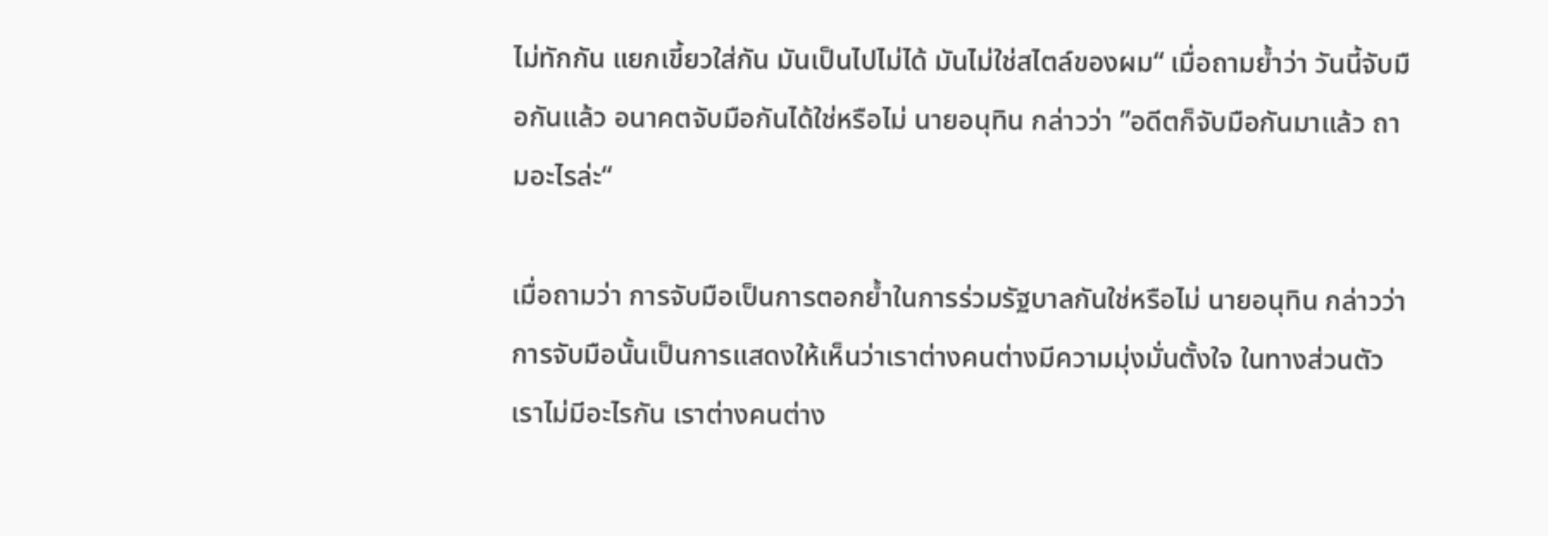ไม่ทักกัน แยกเขี้ยวใส่กัน มันเป็นไปไม่ได้ มันไม่ใช่สไตล์ของผม“ เมื่อถามย้ำว่า วันนี้จับมือกันแล้ว อนาคตจับมือกันได้ใช่หรือไม่ นายอนุทิน กล่าวว่า ”อดีตก็จับมือกันมาแล้ว ถามอะไรล่ะ“

เมื่อถามว่า การจับมือเป็นการตอกย้ำในการร่วมรัฐบาลกันใช่หรือไม่ นายอนุทิน กล่าวว่า การจับมือนั้นเป็นการแสดงให้เห็นว่าเราต่างคนต่างมีความมุ่งมั่นตั้งใจ ในทางส่วนตัวเราไม่มีอะไรกัน เราต่างคนต่าง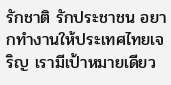รักชาติ รักประชาชน อยากทำงานให้ประเทศไทยเจริญ เรามีเป้าหมายเดียว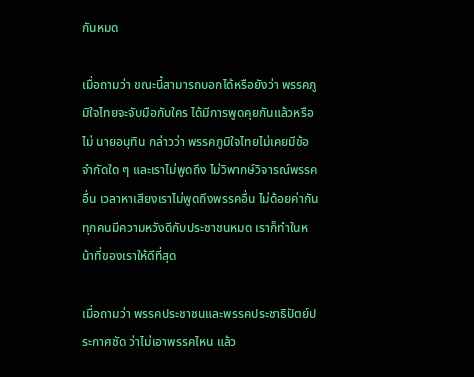กันหมด

เมื่อถามว่า ขณะนี้สามารถบอกได้หรือยังว่า พรรคภูมิใจไทยจะจับมือกับใคร ได้มีการพูดคุยกันแล้วหรือไม่ นายอนุทิน กล่าวว่า พรรคภูมิใจไทยไม่เคยมีข้อจำกัดใด ๆ และเราไม่พูดถึง ไม่วิพากษ์วิจารณ์พรรคอื่น เวลาหาเสียงเราไม่พูดถึงพรรคอื่น ไม่ด้อยค่ากัน ทุกคนมีความหวังดีกับประชาชนหมด เราก็ทำในหน้าที่ของเราให้ดีที่สุด

เมื่อถามว่า พรรคประชาชนและพรรคประชาธิปัตย์ประกาศชัด ว่าไม่เอาพรรคไหน แล้ว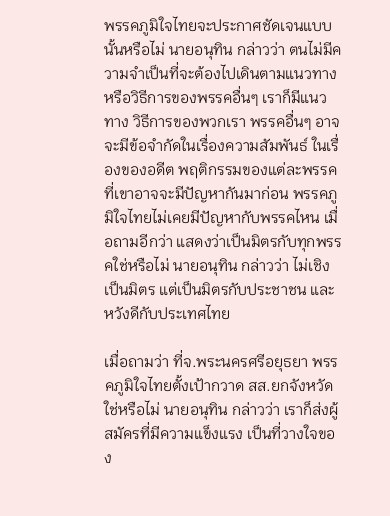พรรคภูมิใจไทยจะประกาศชัดเจนแบบนั้นหรือไม่ นายอนุทิน กล่าวว่า ตนไม่มีความจำเป็นที่จะต้องไปเดินตามแนวทางหรือวิธีการของพรรคอื่นๆ เราก็มีแนวทาง วิธีการของพวกเรา พรรคอื่นๆ อาจจะมีข้อจำกัดในเรื่องความสัมพันธ์ ในเรื่องของอดีต พฤติกรรมของแต่ละพรรค ที่เขาอาจจะมีปัญหากันมาก่อน พรรคภูมิใจไทยไม่เคยมีปัญหากับพรรคไหน เมื่อถามอีกว่า แสดงว่าเป็นมิตรกับทุกพรรคใช่หรือไม่ นายอนุทิน กล่าวว่า ไม่เชิงเป็นมิตร แต่เป็นมิตรกับประชาชน และหวังดีกับประเทศไทย

เมื่อถามว่า ที่จ.พระนครศรีอยุธยา พรรคภูมิใจไทยตั้งเป้ากวาด สส.ยกจังหวัดใช่หรือไม่ นายอนุทิน กล่าวว่า เราก็ส่งผู้สมัครที่มีความแข็งแรง เป็นที่วางใจของ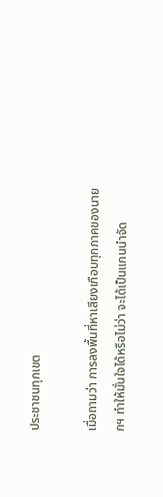ประชาชนทุกเขต

เมื่อถามว่า การลงพื้นที่หาเสียงเกือบทุกภาคของนายกฯ ทำให้มั่นใจได้หรือไม่ว่า จะได้เป็นแกนนำจัด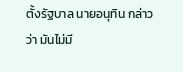ตั้งรัฐบาล นายอนุทิน กล่าวว่า มันไม่มี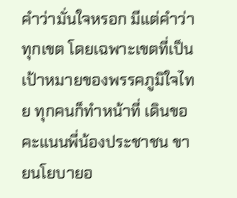คำว่ามั่นใจหรอก มีแต่คำว่าทุกเขต โดยเฉพาะเขตที่เป็นเป้าหมายของพรรคภูมิใจไทย ทุกคนก็ทำหน้าที่ เดินขอคะแนนพี่น้องประชาชน ขายนโยบายอ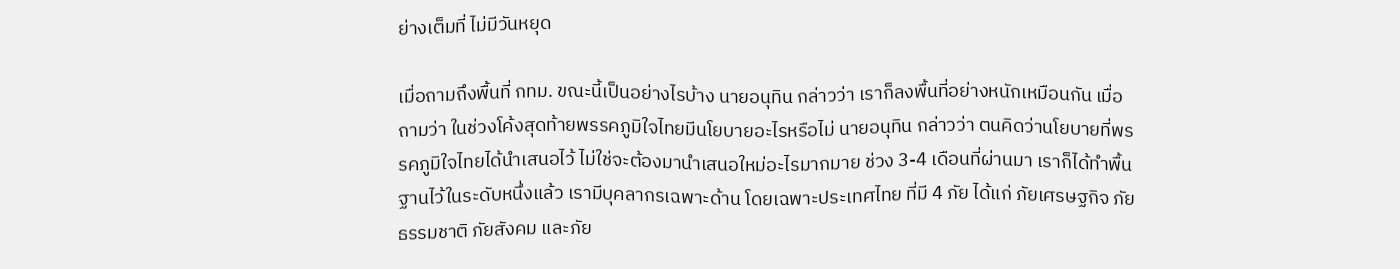ย่างเต็มที่ ไม่มีวันหยุด

เมื่อถามถึงพื้นที่ กทม. ขณะนี้เป็นอย่างไรบ้าง นายอนุทิน กล่าวว่า เราก็ลงพื้นที่อย่างหนักเหมือนกัน เมื่อถามว่า ในช่วงโค้งสุดท้ายพรรคภูมิใจไทยมีนโยบายอะไรหรือไม่ นายอนุทิน กล่าวว่า ตนคิดว่านโยบายที่พรรคภูมิใจไทยได้นำเสนอไว้ ไม่ใช่จะต้องมานำเสนอใหม่อะไรมากมาย ช่วง 3-4 เดือนที่ผ่านมา เราก็ได้ทำพื้นฐานไว้ในระดับหนึ่งแล้ว เรามีบุคลากรเฉพาะด้าน โดยเฉพาะประเทศไทย ที่มี 4 ภัย ได้แก่ ภัยเศรษฐกิจ ภัยธรรมชาติ ภัยสังคม และภัย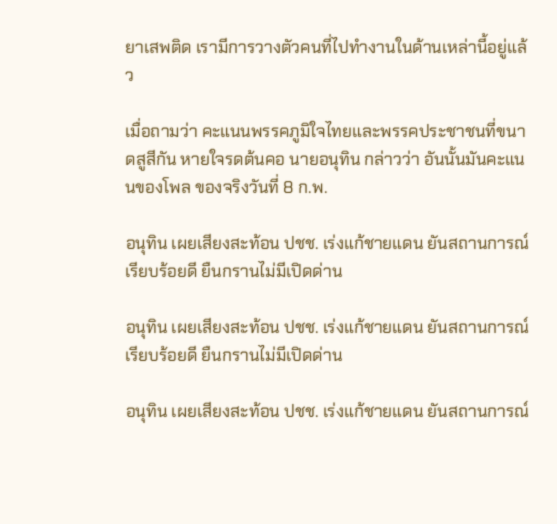ยาเสพติด เรามีการวางตัวคนที่ไปทำงานในด้านเหล่านี้อยู่แล้ว

เมื่อถามว่า คะแนนพรรคภูมิใจไทยและพรรคประชาชนที่ขนาดสูสีกัน หายใจรดต้นคอ นายอนุทิน กล่าวว่า อันนั้นมันคะแนนของโพล ของจริงวันที่ 8 ก.พ.

อนุทิน เผยเสียงสะท้อน ปชช. เร่งแก้ชายแดน ยันสถานการณ์เรียบร้อยดี ยืนกรานไม่มีเปิดด่าน

อนุทิน เผยเสียงสะท้อน ปชช. เร่งแก้ชายแดน ยันสถานการณ์เรียบร้อยดี ยืนกรานไม่มีเปิดด่าน

อนุทิน เผยเสียงสะท้อน ปชช. เร่งแก้ชายแดน ยันสถานการณ์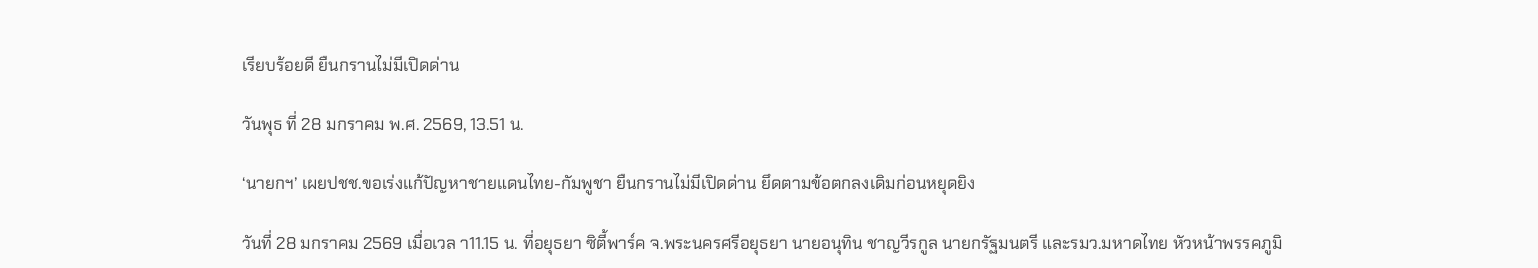เรียบร้อยดี ยืนกรานไม่มีเปิดด่าน

วันพุธ ที่ 28 มกราคม พ.ศ. 2569, 13.51 น.

‘นายกฯ’ เผยปชช.ขอเร่งแก้ปัญหาชายแดนไทย-กัมพูชา ยืนกรานไม่มีเปิดด่าน ยึดตามข้อตกลงเดิมก่อนหยุดยิง

วันที่ 28 มกราคม 2569 เมื่อเวล า11.15 น. ที่อยุธยา ซิตี้พาร์ค จ.พระนครศรีอยุธยา นายอนุทิน ชาญวีรกูล นายกรัฐมนตรี และรมว.มหาดไทย หัวหน้าพรรคภูมิ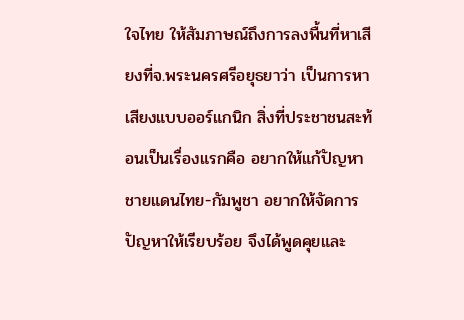ใจไทย ให้สัมภาษณ์ถึงการลงพื้นที่หาเสียงที่จ.พระนครศรีอยุธยาว่า เป็นการหาเสียงแบบออร์แกนิก สิ่งที่ประชาชนสะท้อนเป็นเรื่องแรกคือ อยากให้แก้ปัญหาชายแดนไทย-กัมพูชา อยากให้จัดการปัญหาให้เรียบร้อย จึงได้พูดคุยและ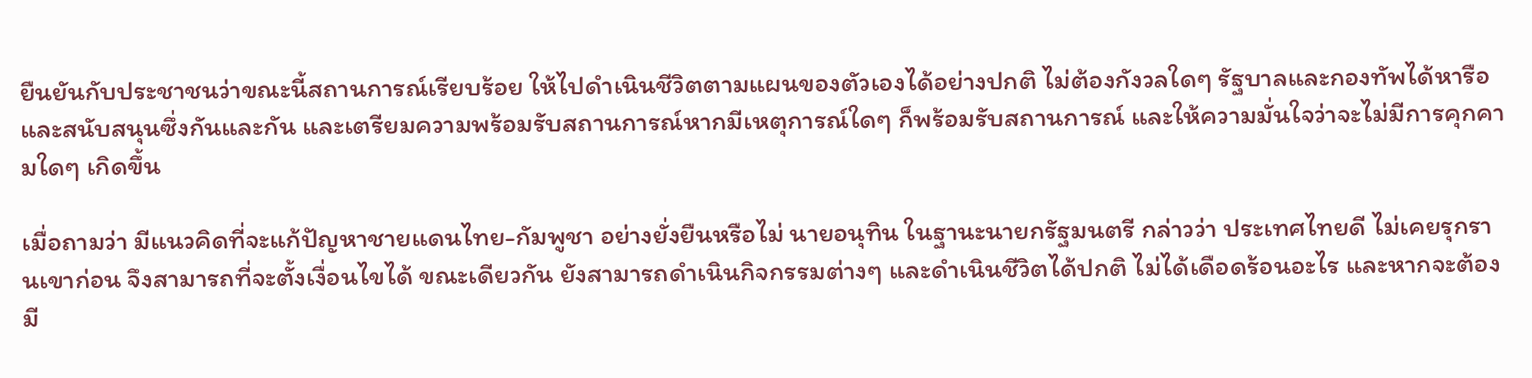ยืนยันกับประชาชนว่าขณะนี้สถานการณ์เรียบร้อย ให้ไปดำเนินชีวิตตามแผนของตัวเองได้อย่างปกติ ไม่ต้องกังวลใดๆ รัฐบาลและกองทัพได้หารือและสนับสนุนซึ่งกันและกัน และเตรียมความพร้อมรับสถานการณ์หากมีเหตุการณ์ใดๆ ก็พร้อมรับสถานการณ์ และให้ความมั่นใจว่าจะไม่มีการคุกคามใดๆ เกิดขึ้น

เมื่อถามว่า มีแนวคิดที่จะแก้ปัญหาชายแดนไทย-กัมพูชา อย่างยั่งยืนหรือไม่ นายอนุทิน ในฐานะนายกรัฐมนตรี กล่าวว่า ประเทศไทยดี ไม่เคยรุกรานเขาก่อน จึงสามารถที่จะตั้งเงื่อนไขได้ ขณะเดียวกัน ยังสามารถดำเนินกิจกรรมต่างๆ และดำเนินชีวิตได้ปกติ ไม่ได้เดือดร้อนอะไร และหากจะต้องมี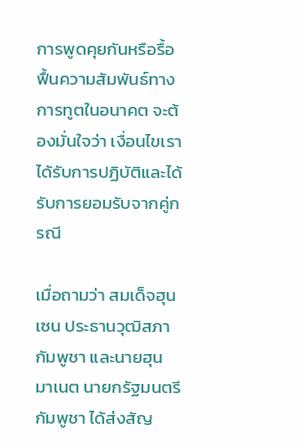การพูดคุยกันหรือรื้อฟื้นความสัมพันธ์ทางการทูตในอนาคต จะต้องมั่นใจว่า เงื่อนไขเราได้รับการปฏิบัติและได้รับการยอมรับจากคู่กรณี

เมื่อถามว่า สมเด็จฮุน เซน ประธานวุฒิสภากัมพูชา และนายฮุน มาเนต นายกรัฐมนตรีกัมพูชา ได้ส่งสัญ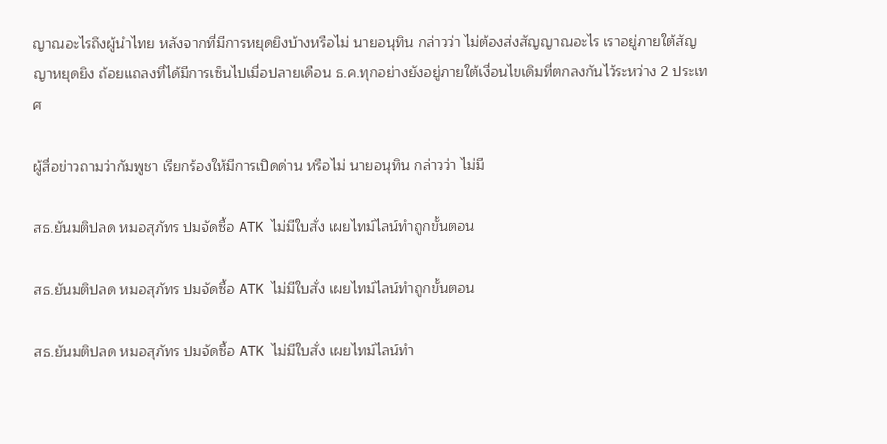ญาณอะไรถึงผู้นำไทย หลังจากที่มีการหยุดยิงบ้างหรือไม่ นายอนุทิน กล่าวว่า ไม่ต้องส่งสัญญาณอะไร เราอยู่ภายใต้สัญญาหยุดยิง ถ้อยแถลงที่ได้มีการเซ็นไปเมื่อปลายเดือน ธ.ค.ทุกอย่างยังอยู่ภายใต้เงื่อนไขเดิมที่ตกลงกันไว้ระหว่าง 2 ประเทศ

ผู้สื่อข่าวถามว่ากัมพูชา เรียกร้องให้มีการเปิดด่าน หรือไม่ นายอนุทิน กล่าวว่า ไม่มี

สธ.ยันมติปลด หมอสุภัทร ปมจัดซื้อ ATK ไม่มีใบสั่ง เผยไทม์ไลน์ทำถูกขั้นตอน

สธ.ยันมติปลด หมอสุภัทร ปมจัดซื้อ ATK ไม่มีใบสั่ง เผยไทม์ไลน์ทำถูกขั้นตอน

สธ.ยันมติปลด หมอสุภัทร ปมจัดซื้อ ATK ไม่มีใบสั่ง เผยไทม์ไลน์ทำ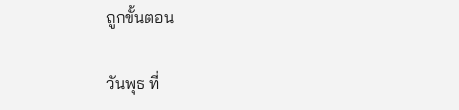ถูกขั้นตอน

วันพุธ ที่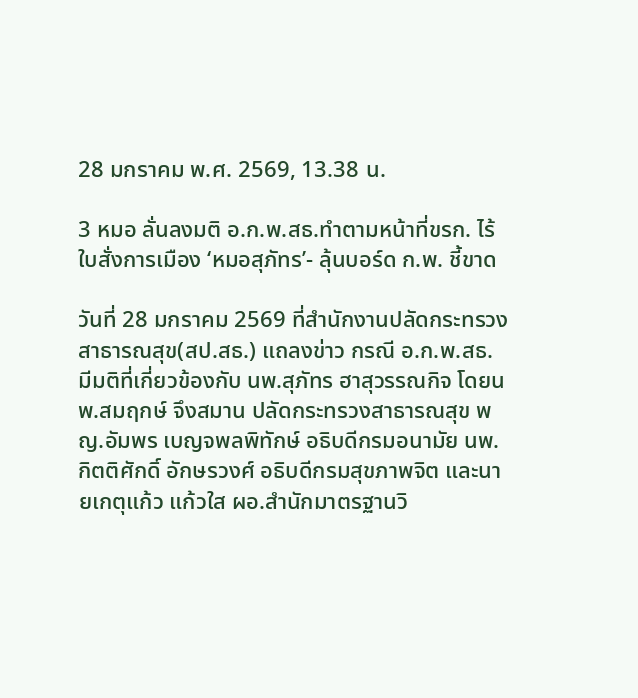28 มกราคม พ.ศ. 2569, 13.38 น.

3 หมอ ลั่นลงมติ อ.ก.พ.สธ.ทำตามหน้าที่ขรก. ไร้ใบสั่งการเมือง ‘หมอสุภัทร’- ลุ้นบอร์ด ก.พ. ชี้ขาด

วันที่ 28 มกราคม 2569 ที่สำนักงานปลัดกระทรวงสาธารณสุข(สป.สธ.) แถลงข่าว กรณี อ.ก.พ.สธ. มีมติที่เกี่ยวข้องกับ นพ.สุภัทร ฮาสุวรรณกิจ โดยนพ.สมฤกษ์ จึงสมาน ปลัดกระทรวงสาธารณสุข พญ.อัมพร เบญจพลพิทักษ์ อธิบดีกรมอนามัย นพ.กิตติศักดิ์ อักษรวงศ์ อธิบดีกรมสุขภาพจิต และนายเกตุแก้ว แก้วใส ผอ.สำนักมาตรฐานวิ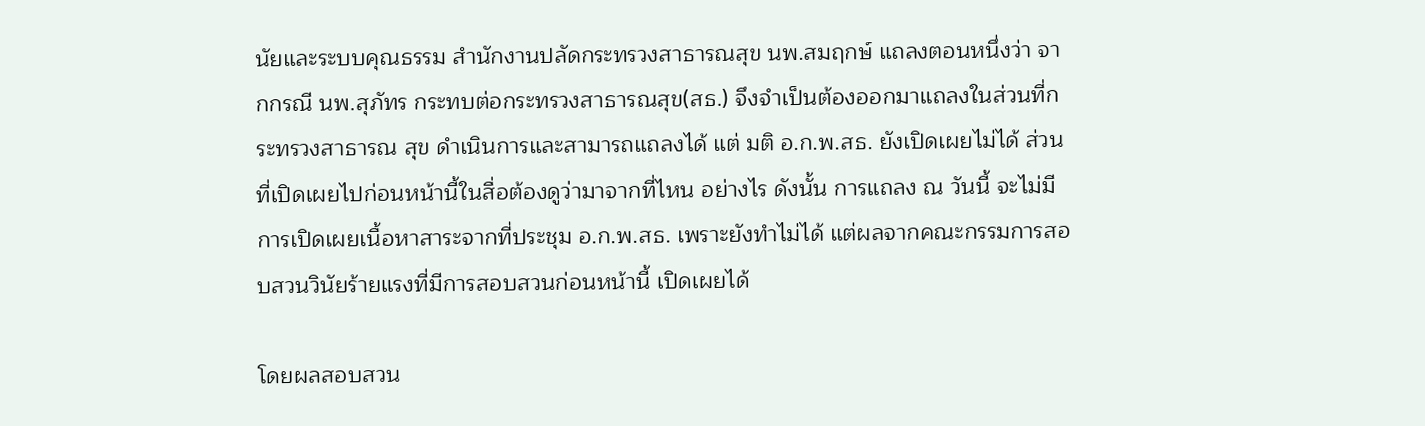นัยและระบบคุณธรรม สำนักงานปลัดกระทรวงสาธารณสุข นพ.สมฤกษ์ แถลงตอนหนึ่งว่า จากกรณี นพ.สุภัทร กระทบต่อกระทรวงสาธารณสุข(สธ.) จึงจำเป็นต้องออกมาแถลงในส่วนที่กระทรวงสาธารณ สุข ดำเนินการและสามารถแถลงได้ แต่ มติ อ.ก.พ.สธ. ยังเปิดเผยไม่ได้ ส่วนที่เปิดเผยไปก่อนหน้านี้ในสื่อต้องดูว่ามาจากที่ไหน อย่างไร ดังนั้น การแถลง ณ วันนี้ จะไม่มีการเปิดเผยเนื้อหาสาระจากที่ประชุม อ.ก.พ.สธ. เพราะยังทำไม่ได้ แต่ผลจากคณะกรรมการสอบสวนวินัยร้ายแรงที่มีการสอบสวนก่อนหน้านี้ เปิดเผยได้

โดยผลสอบสวน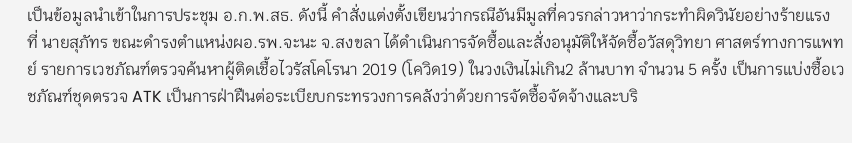เป็นข้อมูลนำเข้าในการประชุม อ.ก.พ.สธ. ดังนี้ คำสั่งแต่งตั้งเขียนว่ากรณีอันมีมูลที่ควรกล่าวหาว่ากระทำผิดวินัยอย่างร้ายแรง ที่ นายสุภัทร ขณะดำรงตำแหน่งผอ.รพ.จะนะ จ.สงขลา ได้ดำเนินการจัดซื้อและสั่งอนุมัติให้จัดซื้อวัสดุวิทยา ศาสตร์ทางการแพทย์ รายการเวชภัณฑ์ตรวจค้นหาผู้ติดเชื้อไวรัสโคโรนา 2019 (โควิด19) ในวงเงินไม่เกิน2 ล้านบาท จำนวน 5 ครั้ง เป็นการแบ่งซื้อเวชภัณฑ์ชุดตรวจ ATK เป็นการฝ่าฝืนต่อระเบียบกระทรวงการคลังว่าด้วยการจัดซื้อจัดจ้างและบริ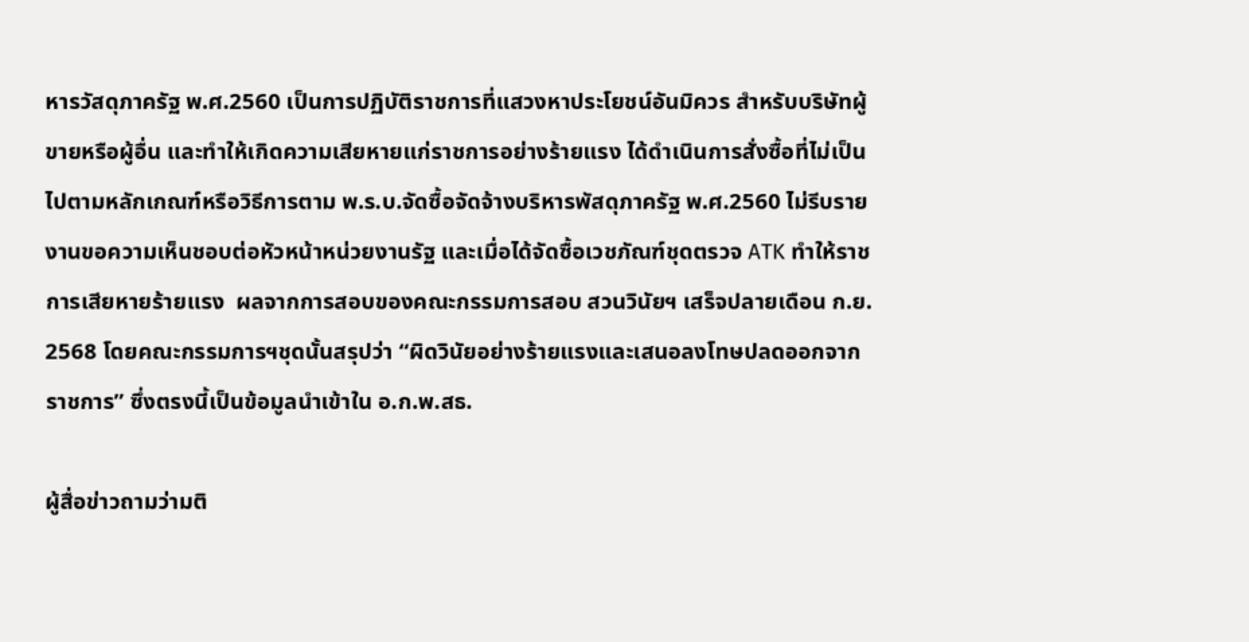หารวัสดุภาครัฐ พ.ศ.2560 เป็นการปฏิบัติราชการที่แสวงหาประโยชน์อันมิควร สำหรับบริษัทผู้ขายหรือผู้อื่น และทำให้เกิดความเสียหายแก่ราชการอย่างร้ายแรง ได้ดำเนินการสั่งซื้อที่ไม่เป็นไปตามหลักเกณฑ์หรือวิธีการตาม พ.ร.บ.จัดซื้อจัดจ้างบริหารพัสดุภาครัฐ พ.ศ.2560 ไม่รีบรายงานขอความเห็นชอบต่อหัวหน้าหน่วยงานรัฐ และเมื่อได้จัดซื้อเวชภัณฑ์ชุดตรวจ ATK ทำให้ราชการเสียหายร้ายแรง  ผลจากการสอบของคณะกรรมการสอบ สวนวินัยฯ เสร็จปลายเดือน ก.ย. 2568 โดยคณะกรรมการฯชุดนั้นสรุปว่า “ผิดวินัยอย่างร้ายแรงและเสนอลงโทษปลดออกจากราชการ” ซึ่งตรงนี้เป็นข้อมูลนำเข้าใน อ.ก.พ.สธ.

ผู้สื่อข่าวถามว่ามติ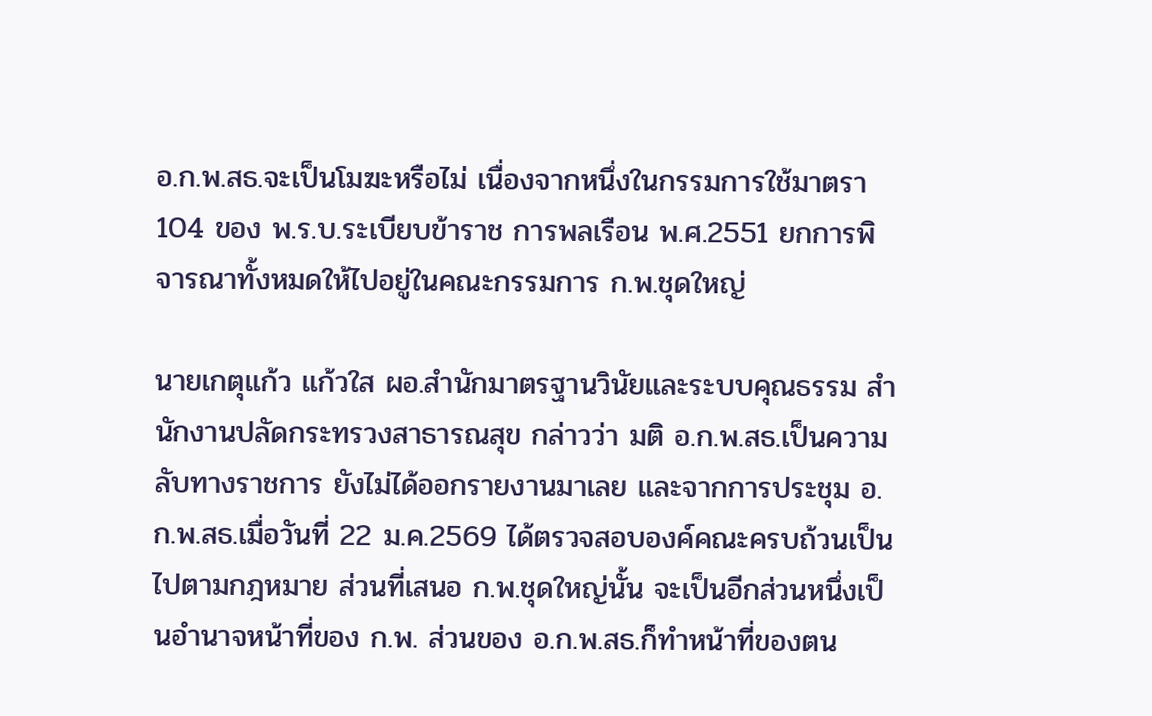อ.ก.พ.สธ.จะเป็นโมฆะหรือไม่ เนื่องจากหนึ่งในกรรมการใช้มาตรา 104 ของ พ.ร.บ.ระเบียบข้าราช การพลเรือน พ.ศ.2551 ยกการพิจารณาทั้งหมดให้ไปอยู่ในคณะกรรมการ ก.พ.ชุดใหญ่

นายเกตุแก้ว แก้วใส ผอ.สำนักมาตรฐานวินัยและระบบคุณธรรม สำนักงานปลัดกระทรวงสาธารณสุข กล่าวว่า มติ อ.ก.พ.สธ.เป็นความลับทางราชการ ยังไม่ได้ออกรายงานมาเลย และจากการประชุม อ.ก.พ.สธ.เมื่อวันที่ 22 ม.ค.2569 ได้ตรวจสอบองค์คณะครบถ้วนเป็นไปตามกฎหมาย ส่วนที่เสนอ ก.พ.ชุดใหญ่นั้น จะเป็นอีกส่วนหนึ่งเป็นอำนาจหน้าที่ของ ก.พ. ส่วนของ อ.ก.พ.สธ.ก็ทำหน้าที่ของตน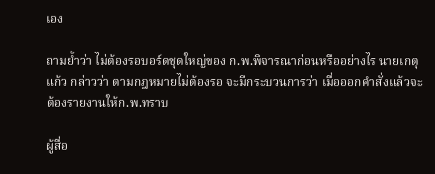เอง

ถามย้ำว่า ไม่ต้องรอบอร์ดชุดใหญ่ของ ก.พ.พิจารณาก่อนหรืออย่างไร นายเกตุแก้ว กล่าวว่า ตามกฎหมายไม่ต้องรอ จะมีกระบวนการว่า เมื่อออกคำสั่งแล้วจะต้องรายงานให้ก.พ.ทราบ

ผู้สื่อ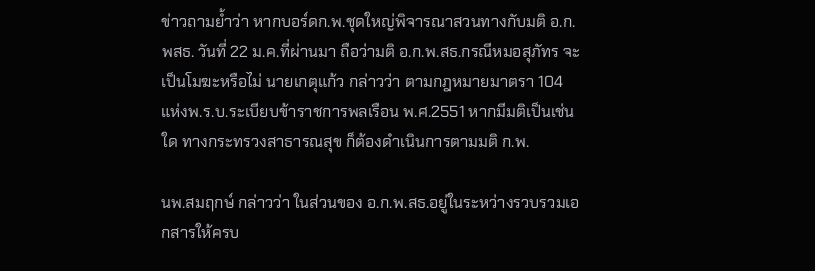ข่าวถามย้ำว่า หากบอร์ดก.พ.ชุดใหญ่พิจารณาสวนทางกับมติ อ.ก.พสธ. วันที่ 22 ม.ค.ที่ผ่านมา ถือว่ามติ อ.ก.พ.สธ.กรณีหมอสุภัทร จะเป็นโมฆะหรือไม่ นายเกตุแก้ว กล่าวว่า ตามกฎหมายมาตรา 104 แห่งพ.ร.บ.ระเบียบข้าราชการพลเรือน พ.ศ.2551 หากมีมติเป็นเช่นใด ทางกระทรวงสาธารณสุข ก็ต้องดำเนินการตามมติ ก.พ.

นพ.สมฤกษ์ กล่าวว่า ในส่วนของ อ.ก.พ.สธ.อยู่ในระหว่างรวบรวมเอกสารให้ครบ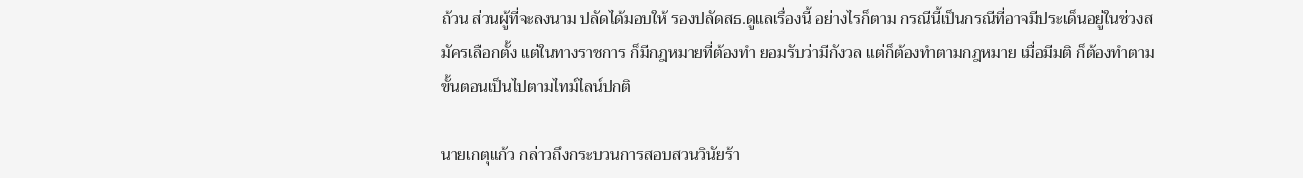ถ้วน ส่วนผู้ที่จะลงนาม ปลัดได้มอบให้ รองปลัดสธ.ดูแลเรื่องนี้ อย่างไรก็ตาม กรณีนี้เป็นกรณีที่อาจมีประเด็นอยู่ในช่วงสมัครเลือกตั้ง แต่ในทางราชการ ก็มีกฎหมายที่ต้องทำ ยอมรับว่ามีกังวล แต่ก็ต้องทำตามกฎหมาย เมื่อมีมติ ก็ต้องทำตามขั้นตอนเป็นไปตามไทม์ไลน์ปกติ

นายเกตุแก้ว กล่าวถึงกระบวนการสอบสวนวินัยร้า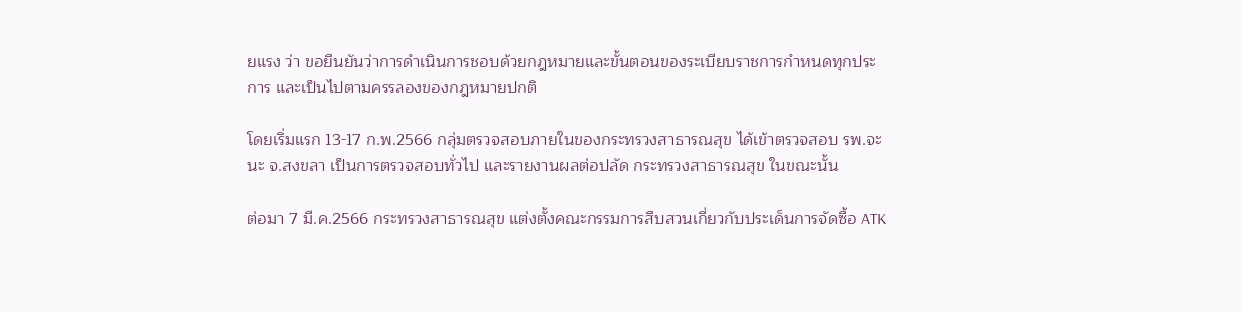ยแรง ว่า ขอยืนยันว่าการดำเนินการชอบด้วยกฎหมายและขั้นตอนของระเบียบราชการกำหนดทุกประการ และเป็นไปตามครรลองของกฎหมายปกติ

โดยเริ่มแรก 13-17 ก.พ.2566 กลุ่มตรวจสอบภายในของกระทรวงสาธารณสุข ได้เข้าตรวจสอบ รพ.จะนะ จ.สงขลา เป็นการตรวจสอบทั่วไป และรายงานผลต่อปลัด กระทรวงสาธารณสุข ในขณะนั้น

ต่อมา 7 มี.ค.2566 กระทรวงสาธารณสุข แต่งตั้งคณะกรรมการสืบสวนเกี่ยวกับประเด็นการจัดซื้อ ATK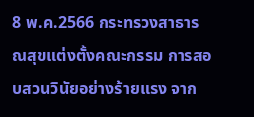8 พ.ค.2566 กระทรวงสาธารณสุขแต่งตั้งคณะกรรม การสอบสวนวินัยอย่างร้ายแรง จาก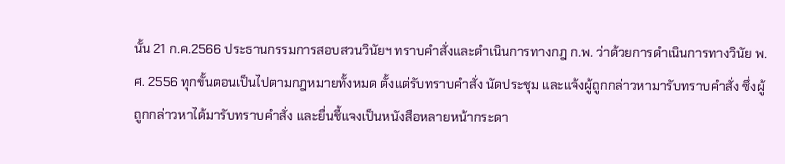นั้น 21 ก.ค.2566 ประธานกรรมการสอบสวนวินัยฯ ทราบคำสั่งและดำเนินการทางกฎ ก.พ. ว่าด้วยการดำเนินการทางวินัย พ.ศ. 2556 ทุกขั้นตอนเป็นไปตามกฎหมายทั้งหมด ตั้งแต่รับทราบคำสั่ง นัดประชุม และแจ้งผู้ถูกกล่าวหามารับทราบคำสั่ง ซึ่งผู้ถูกกล่าวหาได้มารับทราบคำสั่ง และยื่นชี้แจงเป็นหนังสือหลายหน้ากระดา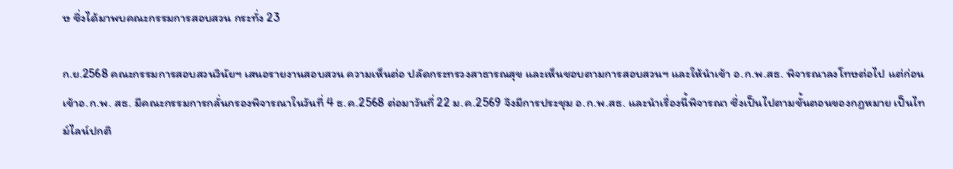ษ ซึ่งได้มาพบคณะกรรมการสอบสวน กระทั่ง 23

ก.ย.2568 คณะกรรมการสอบสวนวินัยฯ เสนอรายงานสอบสวน ความเห็นต่อ ปลัดกระทรวงสาธารณสุข และเห็นชอบตามการสอบสวนฯ และให้นำเข้า อ.ก.พ.สธ. พิจารณาลงโทษต่อไป แต่ก่อนเข้าอ.ก.พ. สธ. มีคณะกรรมการกลั่นกรองพิจารณาในวันที่ 4 ธ.ค.2568 ต่อมาวันที่ 22 ม.ค.2569 จึงมีการประชุม อ.ก.พ.สธ. และนำเรื่องนี้พิจารณา ซึ่งเป็นไปตามขั้นตอนของกฎหมาย เป็นไทม์ไลน์ปกติ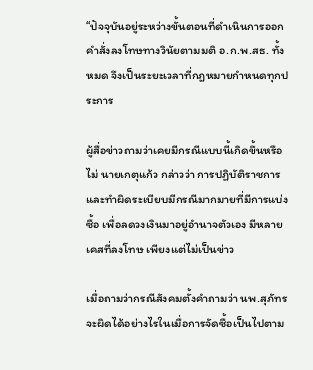“ปัจจุบันอยู่ระหว่างขั้นตอนที่ดำเนินการออกคำสั่งลงโทษทางวินัยตามมติ อ.ก.พ.สธ. ทั้งหมด จึงเป็นระยะเวลาที่กฎหมายกำหนดทุกประการ

ผู้สื่อข่าวถามว่าเคยมีกรณีแบบนี้เกิดขึ้นหรือไม่ นายเกตุแก้ว กล่าวว่า การปฏิบัติราชการและทำผิดระเบียบมีกรณีมากมายที่มีการแบ่งซื้อ เพื่อลดวงเงินมาอยู่อำนาจตัวเอง มีหลายเคสที่ลงโทษ เพียงแต่ไม่เป็นข่าว

เมื่อถามว่ากรณีสังคมตั้งคำถามว่า นพ.สุภัทร จะผิดได้อย่างไรในเมื่อการจัดซื้อเป็นไปตาม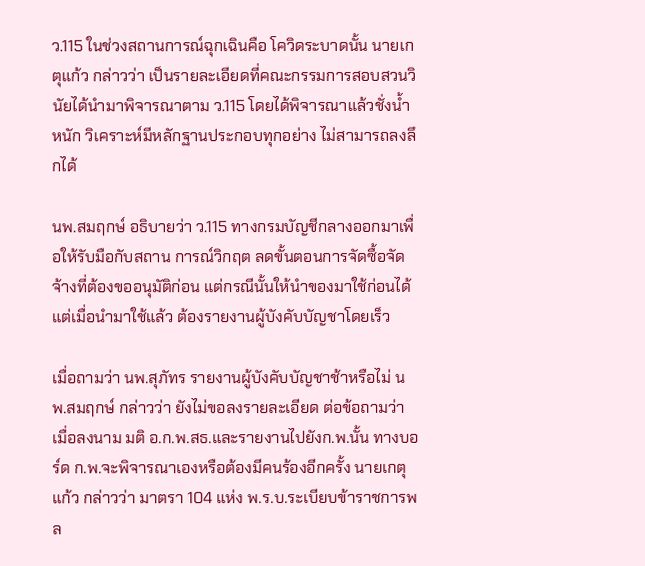ว.115 ในช่วงสถานการณ์ฉุกเฉินคือ โควิดระบาดนั้น นายเกตุแก้ว กล่าวว่า เป็นรายละเอียดที่คณะกรรมการสอบสวนวินัยได้นำมาพิจารณาตาม ว.115 โดยได้พิจารณาแล้วชั่งน้ำหนัก วิเคราะห์มีหลักฐานประกอบทุกอย่าง ไม่สามารถลงลึกได้

นพ.สมฤกษ์ อธิบายว่า ว.115 ทางกรมบัญชีกลางออกมาเพื่อให้รับมือกับสถาน การณ์วิกฤต ลดขั้นตอนการจัดซื้อจัดจ้างที่ต้องขออนุมัติก่อน แต่กรณีนั้นให้นำของมาใช้ก่อนได้ แต่เมื่อนำมาใช้แล้ว ต้องรายงานผู้บังคับบัญชาโดยเร็ว

เมื่อถามว่า นพ.สุภัทร รายงานผู้บังคับบัญชาช้าหรือไม่ นพ.สมฤกษ์ กล่าวว่า ยังไม่ขอลงรายละเอียด ต่อข้อถามว่า เมื่อลงนาม มติ อ.ก.พ.สธ.และรายงานไปยังก.พ.นั้น ทางบอร์ด ก.พ.จะพิจารณาเองหรือต้องมีคนร้องอีกครั้ง นายเกตุแก้ว กล่าวว่า มาตรา 104 แห่ง พ.ร.บ.ระเบียบข้าราชการพล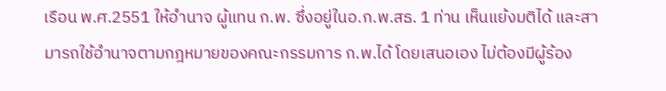เรือน พ.ศ.2551 ให้อำนาจ ผู้แทน ก.พ. ซึ่งอยู่ในอ.ก.พ.สธ. 1 ท่าน เห็นแย้งมติได้ และสามารถใช้อำนาจตามกฎหมายของคณะกรรมการ ก.พ.ได้ โดยเสนอเอง ไม่ต้องมีผู้ร้อง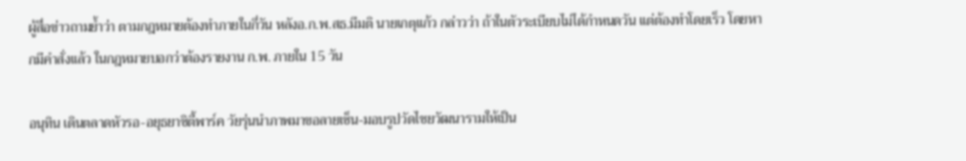ผู้สื่อข่าวถามย้ำว่า ตามกฎหมายต้องทำภายในกี่วัน หลังอ.ก.พ.สธ.มีมติ นายเกตุแก้ว กล่าวว่า ถ้าในตัวระเบียบไม่ได้กำหนดวัน แต่ต้องทำโดยเร็ว โดยหากมีคำสั่งแล้ว ในกฎหมายบอกว่าต้องรายงาน ก.พ. ภายใน 15 วัน

อนุทิน เดินตลาดหัวรอ-อยุธยาซิตี้พาร์ค วัยรุ่นนำภาพมาขอลายเซ็น-มอบรูปวัดไชยวัฒนารามให้เป็น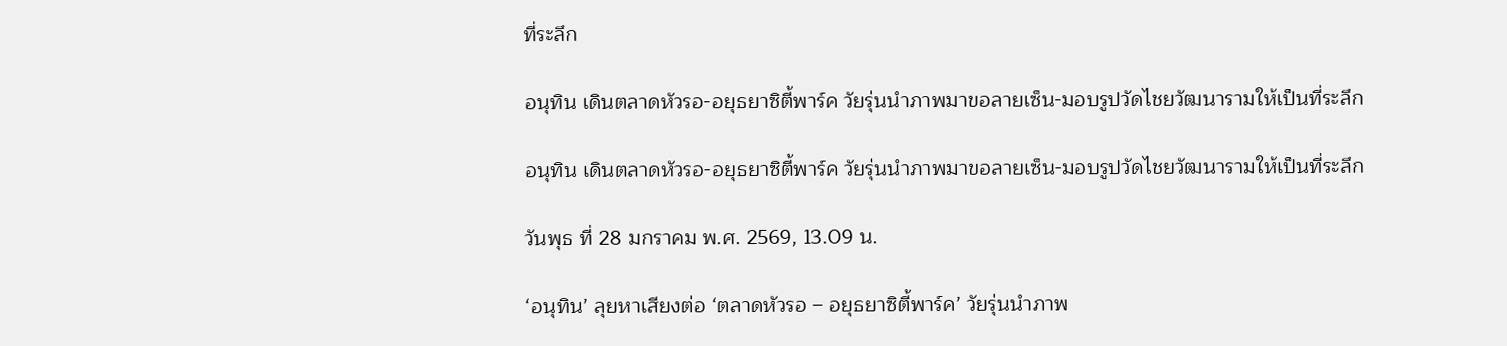ที่ระลึก

อนุทิน เดินตลาดหัวรอ-อยุธยาซิตี้พาร์ค วัยรุ่นนำภาพมาขอลายเซ็น-มอบรูปวัดไชยวัฒนารามให้เป็นที่ระลึก

อนุทิน เดินตลาดหัวรอ-อยุธยาซิตี้พาร์ค วัยรุ่นนำภาพมาขอลายเซ็น-มอบรูปวัดไชยวัฒนารามให้เป็นที่ระลึก

วันพุธ ที่ 28 มกราคม พ.ศ. 2569, 13.09 น.

‘อนุทิน’ ลุยหาเสียงต่อ ‘ตลาดหัวรอ – อยุธยาซิตี้พาร์ค’ วัยรุ่นนำภาพ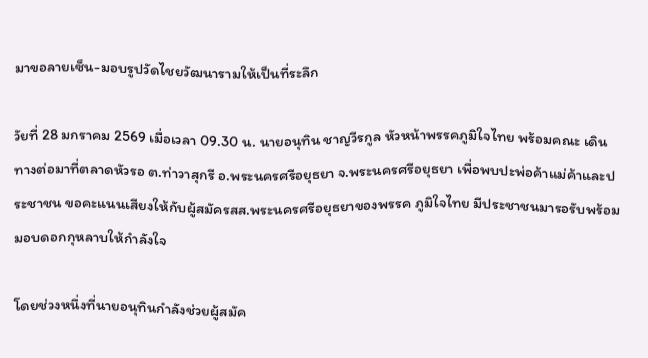มาขอลายเซ็น-มอบรูปวัดไชยวัฒนารามให้เป็นที่ระลึก

วัยที่ 28 มกราคม 2569 เมื่อเวลา 09.30 น. นายอนุทิน ชาญวีรกูล หัวหน้าพรรคภูมิใจไทย พร้อมคณะ เดินทางต่อมาที่ตลาดหัวรอ ต.ท่าวาสุกรี อ.พระนครศรีอยุธยา จ.พระนครศรีอยุธยา เพื่อพบปะพ่อค้าแม่ค้าและประชาชน ขอคะแนนเสียงให้กับผู้สมัครสส.พระนครศรีอยุธยาของพรรค ภูมิใจไทย มีประชาชนมารอรับพร้อมมอบดอกกุหลาบให้กำลังใจ

โดยช่วงหนึ่งที่นายอนุทินกำลังช่วยผู้สมัค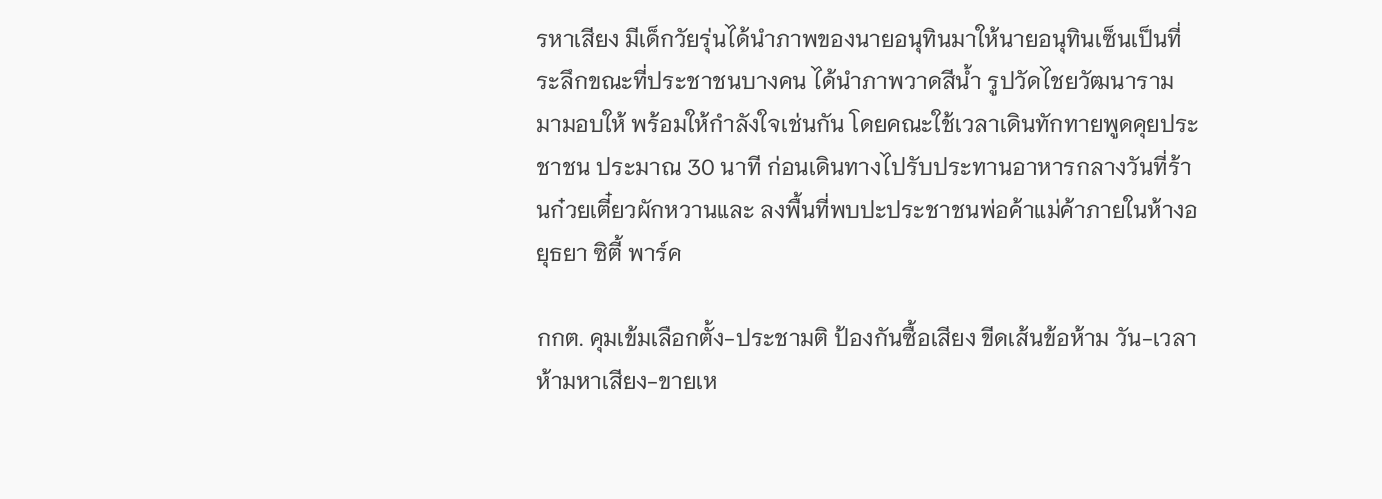รหาเสียง มีเด็กวัยรุ่นได้นำภาพของนายอนุทินมาให้นายอนุทินเซ็นเป็นที่ระลึกขณะที่ประชาชนบางคน ได้นำภาพวาดสีน้ำ รูปวัดไชยวัฒนารามมามอบให้ พร้อมให้กำลังใจเช่นกัน โดยคณะใช้เวลาเดินทักทายพูดคุยประชาชน ประมาณ 30 นาที ก่อนเดินทางไปรับประทานอาหารกลางวันที่ร้านก๋วยเตี๋ยวผักหวานและ ลงพื้นที่พบปะประชาชนพ่อค้าแม่ค้าภายในห้างอยุธยา ซิตี้ พาร์ค

กกต. คุมเข้มเลือกตั้ง-ประชามติ ป้องกันซื้อเสียง ขีดเส้นข้อห้าม วัน-เวลา ห้ามหาเสียง-ขายเห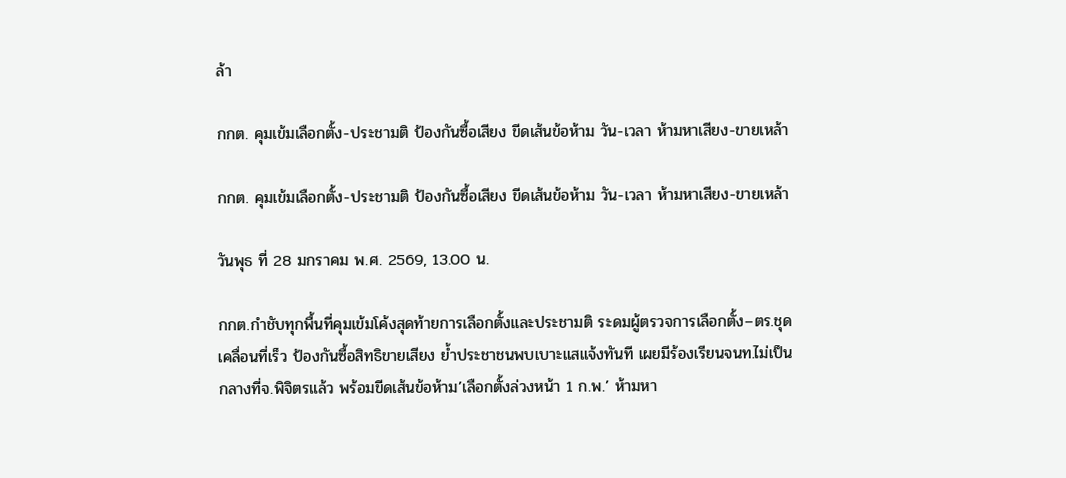ล้า

กกต. คุมเข้มเลือกตั้ง-ประชามติ ป้องกันซื้อเสียง ขีดเส้นข้อห้าม วัน-เวลา ห้ามหาเสียง-ขายเหล้า

กกต. คุมเข้มเลือกตั้ง-ประชามติ ป้องกันซื้อเสียง ขีดเส้นข้อห้าม วัน-เวลา ห้ามหาเสียง-ขายเหล้า

วันพุธ ที่ 28 มกราคม พ.ศ. 2569, 13.00 น.

กกต.กำชับทุกพื้นที่คุมเข้มโค้งสุดท้ายการเลือกตั้งและประชามติ ระดมผู้ตรวจการเลือกตั้ง–ตร.ชุดเคลื่อนที่เร็ว ป้องกันซื้อสิทธิขายเสียง ย้ำประชาชนพบเบาะแสแจ้งทันที เผยมีร้องเรียนจนท.ไม่เป็นกลางที่จ.พิจิตรแล้ว พร้อมขีดเส้นข้อห้าม’เลือกตั้งล่วงหน้า 1 ก.พ.’ ห้ามหา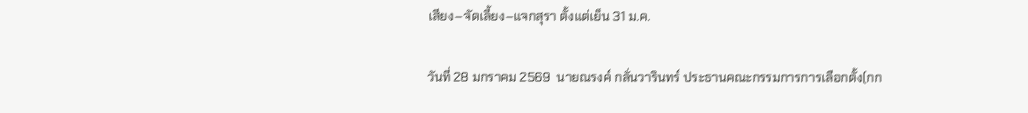เสียง–จัดเลี้ยง–แจกสุรา ตั้งแต่เย็น 31 ม.ค.

วันที่ 28 มกราคม 2569  นายณรงค์ กลั่นวารินทร์ ประธานคณะกรรมการการเลือกตั้ง(กก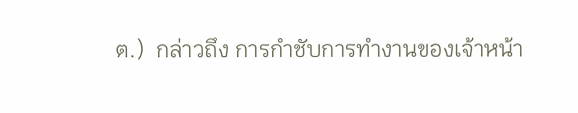ต.)  กล่าวถึง การกำชับการทำงานของเจ้าหน้า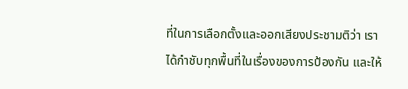ที่ในการเลือกตั้งและออกเสียงประชามติว่า เราได้กำชับทุกพื้นที่ในเรื่องของการป้องกัน และให้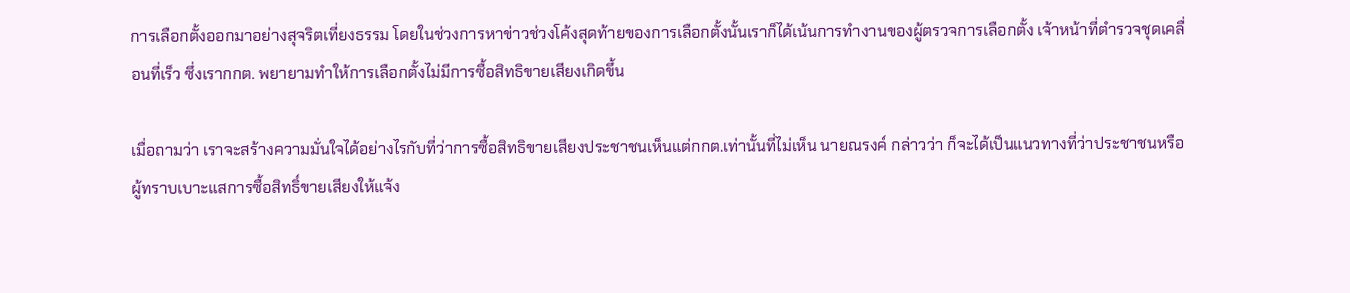การเลือกตั้งออกมาอย่างสุจริตเที่ยงธรรม โดยในช่วงการหาข่าวช่วงโค้งสุดท้ายของการเลือกตั้งนั้นเราก็ได้เน้นการทำงานของผู้ตรวจการเลือกตั้ง เจ้าหน้าที่ตำรวจชุดเคลื่อนที่เร็ว ซึ่งเรากกต. พยายามทำให้การเลือกตั้งไม่มีการซื้อสิทธิขายเสียงเกิดขึ้น

เมื่อถามว่า เราจะสร้างความมั่นใจได้อย่างไรกับที่ว่าการซื้อสิทธิขายเสียงประชาชนเห็นแต่กกต.เท่านั้นที่ไม่เห็น นายณรงค์ กล่าวว่า ก็จะได้เป็นแนวทางที่ว่าประชาชนหรือผู้ทราบเบาะแสการซื้อสิทธิ์ขายเสียงให้แจ้ง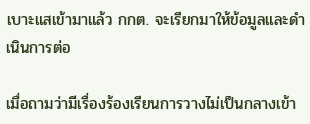เบาะแสเข้ามาแล้ว กกต. จะเรียกมาให้ข้อมูลและดำเนินการต่อ

เมื่อถามว่ามีเรื่องร้องเรียนการวางไม่เป็นกลางเข้า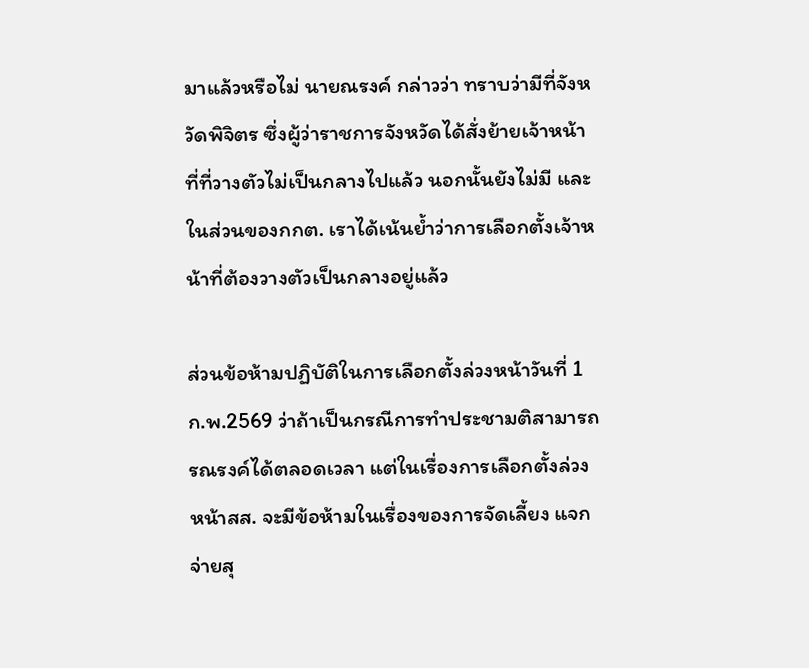มาแล้วหรือไม่ นายณรงค์ กล่าวว่า ทราบว่ามีที่จังหวัดพิจิตร ซึ่งผู้ว่าราชการจังหวัดได้สั่งย้ายเจ้าหน้าที่ที่วางตัวไม่เป็นกลางไปแล้ว นอกนั้นยังไม่มี และในส่วนของกกต. เราได้เน้นย้ำว่าการเลือกตั้งเจ้าหน้าที่ต้องวางตัวเป็นกลางอยู่แล้ว

ส่วนข้อห้ามปฏิบัติในการเลือกตั้งล่วงหน้าวันที่ 1 ก.พ.2569 ว่าถ้าเป็นกรณีการทำประชามติสามารถรณรงค์ได้ตลอดเวลา แต่ในเรื่องการเลือกตั้งล่วงหน้าสส. จะมีข้อห้ามในเรื่องของการจัดเลี้ยง แจกจ่ายสุ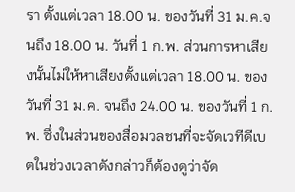รา ตั้งแต่เวลา 18.00 น. ของวันที่ 31 ม.ค.จนถึง 18.00 น. วันที่ 1 ก.พ. ส่วนการหาเสียงนั้นไม่ให้หาเสียงตั้งแต่เวลา 18.00 น. ของวันที่ 31 ม.ค. จนถึง 24.00 น. ของวันที่ 1 ก.พ. ซึ่งในส่วนของสื่อมวลชนที่จะจัดเวทีดีเบตในช่วงเวลาดังกล่าวก็ต้องดูว่าจัด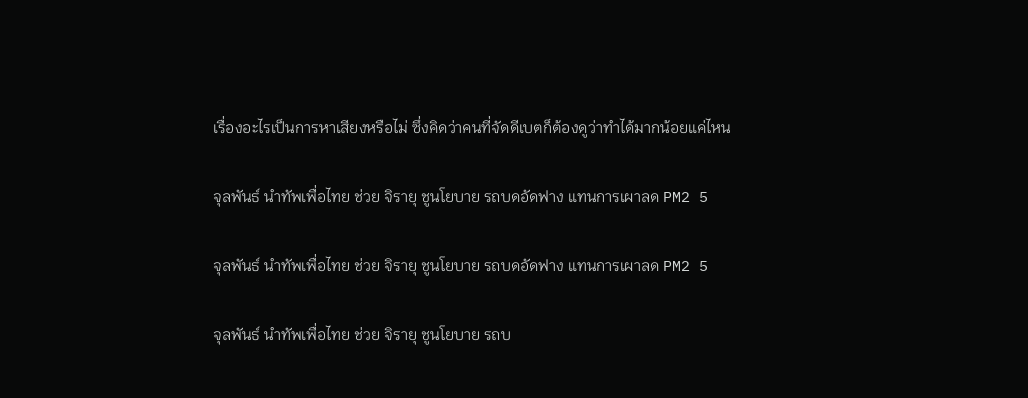เรื่องอะไรเป็นการหาเสียงหรือไม่ ซึ่งคิดว่าคนที่จัดดีเบตก็ต้องดูว่าทำได้มากน้อยแค่ไหน

จุลพันธ์ นำทัพเพื่อไทย ช่วย จิรายุ ชูนโยบาย รถบดอัดฟาง แทนการเผาลด PM2 5

จุลพันธ์ นำทัพเพื่อไทย ช่วย จิรายุ ชูนโยบาย รถบดอัดฟาง แทนการเผาลด PM2 5

จุลพันธ์ นำทัพเพื่อไทย ช่วย จิรายุ ชูนโยบาย รถบ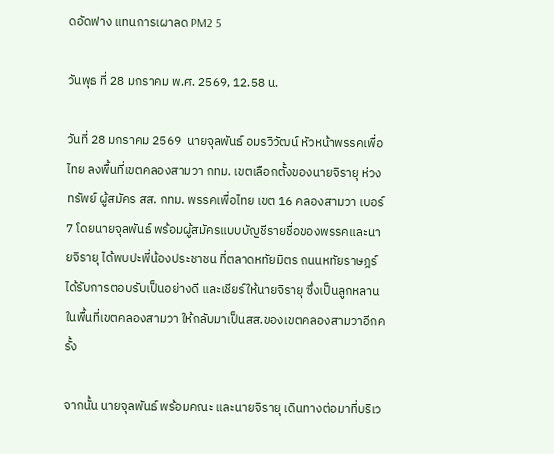ดอัดฟาง แทนการเผาลด PM2 5

วันพุธ ที่ 28 มกราคม พ.ศ. 2569, 12.58 น.

วันที่ 28 มกราคม 2569  นายจุลพันธ์ อมรวิวัฒน์ หัวหน้าพรรคเพื่อไทย ลงพื้นที่เขตคลองสามวา กทม. เขตเลือกตั้งของนายจิรายุ ห่วงทรัพย์ ผู้สมัคร สส. กทม. พรรคเพื่อไทย เขต 16 คลองสามวา เบอร์ 7 โดยนายจุลพันธ์ พร้อมผู้สมัครแบบบัญชีรายชื่อของพรรคและนายจิรายุ ได้พบปะพี่น้องประชาชน ที่ตลาดหทัยมิตร ถนนหทัยราษฎร์ได้รับการตอบรับเป็นอย่างดี และเชียร์ให้นายจิรายุ ซึ่งเป็นลูกหลานในพื้นที่เขตคลองสามวา ให้กลับมาเป็นสส.ของเขตคลองสามวาอีกครั้ง

จากนั้น นายจุลพันธ์ พร้อมคณะ และนายจิรายุ เดินทางต่อมาที่บริเว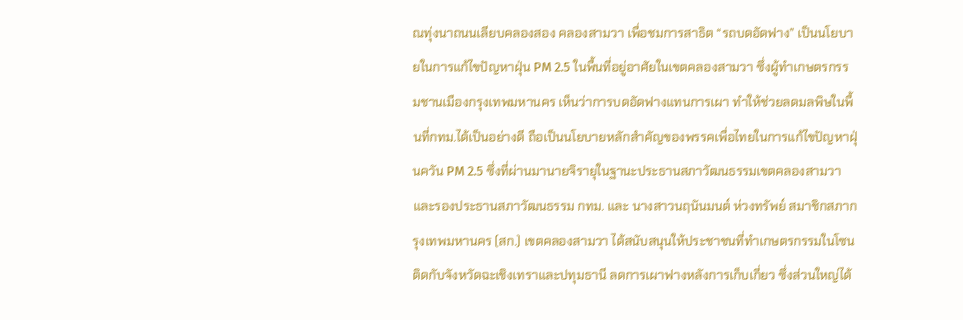ณทุ่งนาถนนเลียบคลองสอง คลองสามวา เพื่อชมการสาธิต “รถบดอัดฟาง” เป็นนโยบายในการแก้ไขปัญหาฝุ่น PM 2.5 ในพื้นที่อยู่อาศัยในเขตคลองสามวา ซึ่งผู้ทำเกษตรกรรมชานเมืองกรุงเทพมหานคร เห็นว่าการบดอัดฟางแทนการเผา ทำให้ช่วยลดมลพิษในพื้นที่กทม.ได้เป็นอย่างดี ถือเป็นนโยบายหลักสำคัญของพรรคเพื่อไทยในการแก้ไขปัญหาฝุ่นควัน PM 2.5 ซึ่งที่ผ่านมานายจิรายุในฐานะประธานสภาวัฒนธรรมเขตคลองสามวาและรองประธานสภาวัฒนธรรม กทม. และ นางสาวนฤนันมนต์ ห่วงทรัพย์ สมาชิกสภากรุงเทพมหานคร (สก.) เขตคลองสามวา ได้สนับสนุนให้ประชาชนที่ทำเกษตรกรรมในโซนติดกับจังหวัดฉะเชิงเทราและปทุมธานี ลดการเผาฟางหลังการเก็บเกี่ยว ซึ่งส่วนใหญ่ได้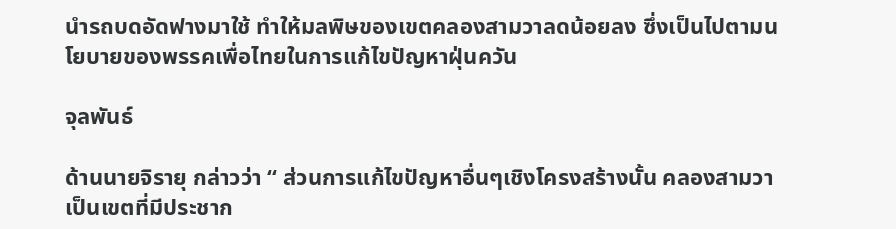นำรถบดอัดฟางมาใช้ ทำให้มลพิษของเขตคลองสามวาลดน้อยลง ซึ่งเป็นไปตามนโยบายของพรรคเพื่อไทยในการแก้ไขปัญหาฝุ่นควัน

จุลพันธ์

ด้านนายจิรายุ กล่าวว่า “ ส่วนการแก้ไขปัญหาอื่นๆเชิงโครงสร้างนั้น คลองสามวาเป็นเขตที่มีประชาก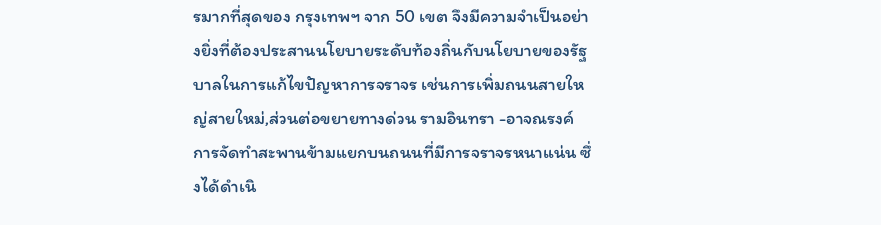รมากที่สุดของ กรุงเทพฯ จาก 50 เขต จึงมีความจำเป็นอย่างยิ่งที่ต้องประสานนโยบายระดับท้องถิ่นกับนโยบายของรัฐบาลในการแก้ไขปัญหาการจราจร เช่นการเพิ่มถนนสายใหญ่สายใหม่,ส่วนต่อขยายทางด่วน รามอินทรา -อาจณรงค์ การจัดทำสะพานข้ามแยกบนถนนที่มีการจราจรหนาแน่น ซึ่งได้ดำเนิ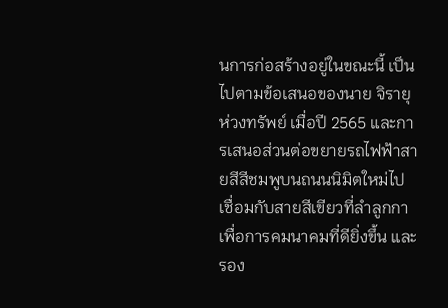นการก่อสร้างอยู่ในขณะนี้ เป็นไปตามข้อเสนอของนาย จิรายุ ห่วงทรัพย์ เมื่อปี 2565 และการเสนอส่วนต่อขยายรถไฟฟ้าสายสีสีชมพูบนถนนนิมิตใหม่ไปเชื่อมกับสายสีเขียวที่ลำลูกกา เพื่อการคมนาคมที่ดียิ่งขึ้น และรอง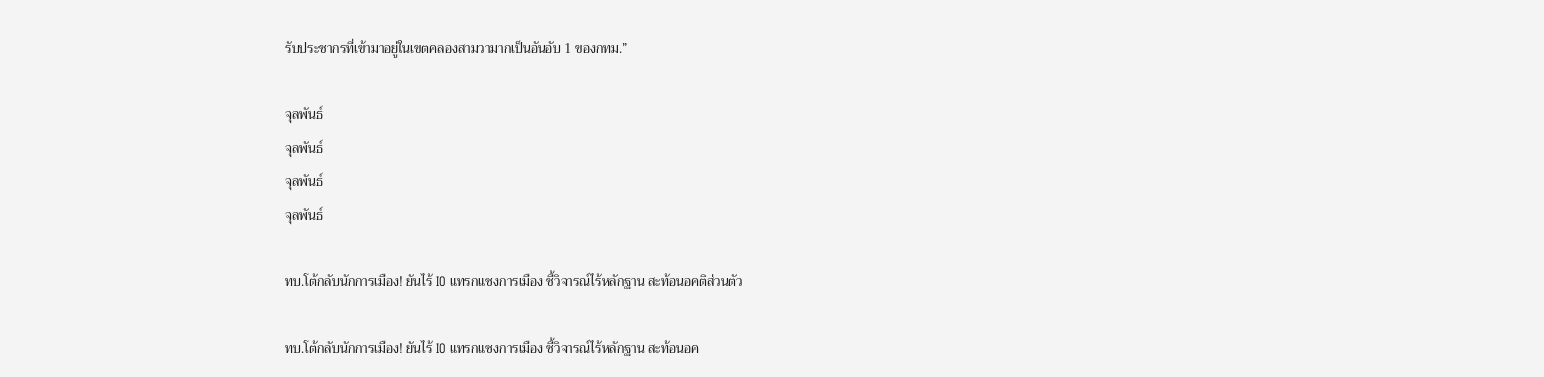รับประชากรที่เข้ามาอยู่ในเขตคลองสามวามากเป็นอันอับ 1 ของกทม.”

จุลพันธ์
จุลพันธ์
จุลพันธ์
จุลพันธ์

ทบ.โต้กลับนักการเมือง! ยันไร้ IO แทรกแซงการเมือง ชี้วิจารณ์ไร้หลักฐาน สะท้อนอคติส่วนตัว

ทบ.โต้กลับนักการเมือง! ยันไร้ IO แทรกแซงการเมือง ชี้วิจารณ์ไร้หลักฐาน สะท้อนอค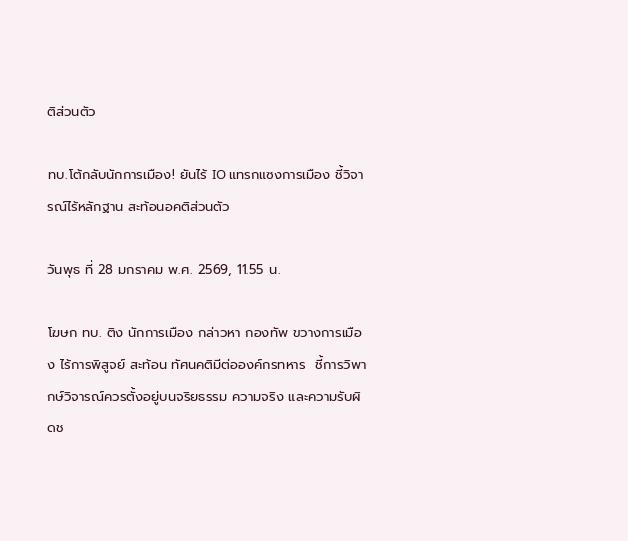ติส่วนตัว

ทบ.โต้กลับนักการเมือง! ยันไร้ IO แทรกแซงการเมือง ชี้วิจารณ์ไร้หลักฐาน สะท้อนอคติส่วนตัว

วันพุธ ที่ 28 มกราคม พ.ศ. 2569, 11.55 น.

โฆษก ทบ. ติง นักการเมือง กล่าวหา กองทัพ ขวางการเมือง ไร้การพิสูจย์ สะท้อน ทัศนคติมีต่อองค์กรทหาร  ชี้การวิพากษ์วิจารณ์ควรตั้งอยู่บนจริยธรรม ความจริง และความรับผิดช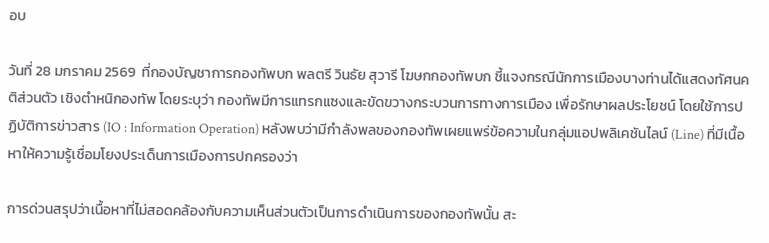อบ

วันที่ 28 มกราคม 2569  ที่กองบัญชาการกองทัพบก พลตรี วินธัย สุวารี โฆษกกองทัพบก ชี้แจงกรณีนักการเมืองบางท่านได้แสดงทัศนคติส่วนตัว เชิงตำหนิกองทัพ โดยระบุว่า กองทัพมีการแทรกแซงและขัดขวางกระบวนการทางการเมือง เพื่อรักษาผลประโยชน์ โดยใช้การปฏิบัติการข่าวสาร (IO : Information Operation) หลังพบว่ามีกำลังพลของกองทัพเผยแพร่ข้อความในกลุ่มแอปพลิเคชันไลน์ (Line) ที่มีเนื้อหาให้ความรู้เชื่อมโยงประเด็นการเมืองการปกครองว่า

การด่วนสรุปว่าเนื้อหาที่ไม่สอดคล้องกับความเห็นส่วนตัวเป็นการดำเนินการของกองทัพนั้น สะ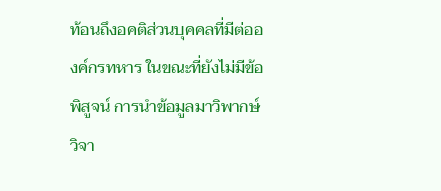ท้อนถึงอคติส่วนบุคคลที่มีต่อองค์กรทหาร ในขณะที่ยังไม่มีข้อพิสูจน์ การนำข้อมูลมาวิพากษ์วิจา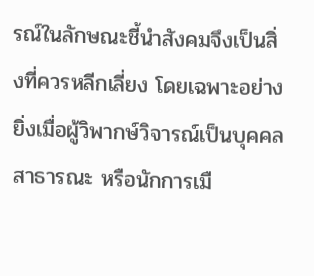รณ์ในลักษณะชี้นำสังคมจึงเป็นสิ่งที่ควรหลีกเลี่ยง โดยเฉพาะอย่างยิ่งเมื่อผู้วิพากษ์วิจารณ์เป็นบุคคลสาธารณะ หรือนักการเมื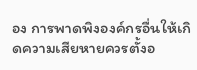อง การพาดพิงองค์กรอื่นให้เกิดความเสียหายควรตั้งอ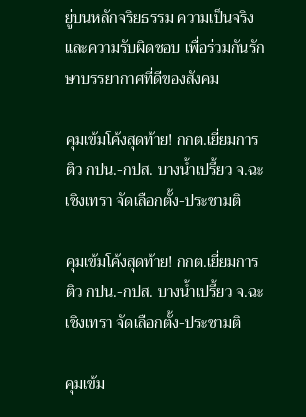ยู่บนหลักจริยธรรม ความเป็นจริง และความรับผิดชอบ เพื่อร่วมกันรักษาบรรยากาศที่ดีของสังคม

คุมเข้มโค้งสุดท้าย! กกต.เยี่ยมการติว กปน.-กปส. บางน้ำเปรี้ยว จ.ฉะเชิงเทรา จัดเลือกตั้ง-ประชามติ

คุมเข้มโค้งสุดท้าย! กกต.เยี่ยมการติว กปน.-กปส. บางน้ำเปรี้ยว จ.ฉะเชิงเทรา จัดเลือกตั้ง-ประชามติ

คุมเข้ม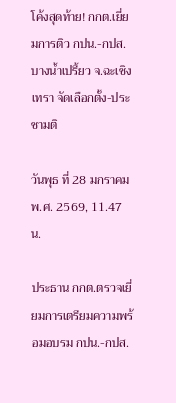โค้งสุดท้าย! กกต.เยี่ยมการติว กปน.-กปส. บางน้ำเปรี้ยว จ.ฉะเชิงเทรา จัดเลือกตั้ง-ประชามติ

วันพุธ ที่ 28 มกราคม พ.ศ. 2569, 11.47 น.

ประธาน กกต.ตรวจเยี่ยมการเตรียมความพร้อมอบรม กปน.-กปส.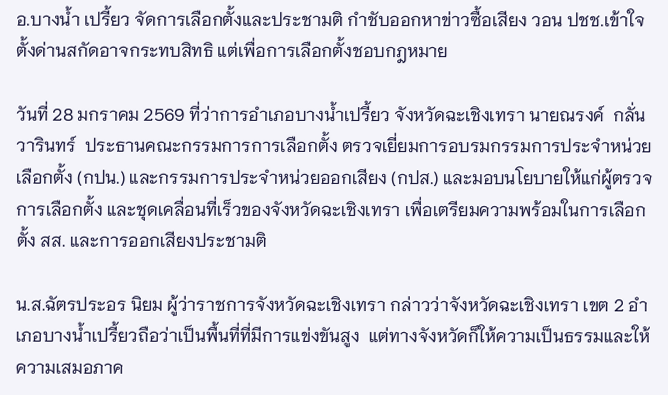อ.บางน้ำ เปรี้ยว จัดการเลือกตั้งและประชามติ กำชับออกหาข่าวซื้อเสียง วอน ปชช.เข้าใจตั้งด่านสกัดอาจกระทบสิทธิ แต่เพื่อการเลือกตั้งชอบกฎหมาย

วันที่ 28 มกราคม 2569 ที่ว่าการอำเภอบางน้ำเปรี้ยว จังหวัดฉะเชิงเทรา นายณรงค์  กลั่นวารินทร์  ประธานคณะกรรมการการเลือกตั้ง ตรวจเยี่ยมการอบรมกรรมการประจำหน่วยเลือกตั้ง (กปน.) และกรรมการประจำหน่วยออกเสียง (กปส.) และมอบนโยบายให้แก่ผู้ตรวจการเลือกตั้ง และชุดเคลื่อนที่เร็วของจังหวัดฉะเชิงเทรา เพื่อเตรียมความพร้อมในการเลือกตั้ง สส. และการออกเสียงประชามติ

น.ส.ฉัตรประอร นิยม ผู้ว่าราชการจังหวัดฉะเชิงเทรา กล่าวว่าจังหวัดฉะเชิงเทรา เขต 2 อำเภอบางน้ำเปรี้ยวถือว่าเป็นพื้นที่ที่มีการแข่งขันสูง  แต่ทางจังหวัดก็ให้ความเป็นธรรมและให้ความเสมอภาค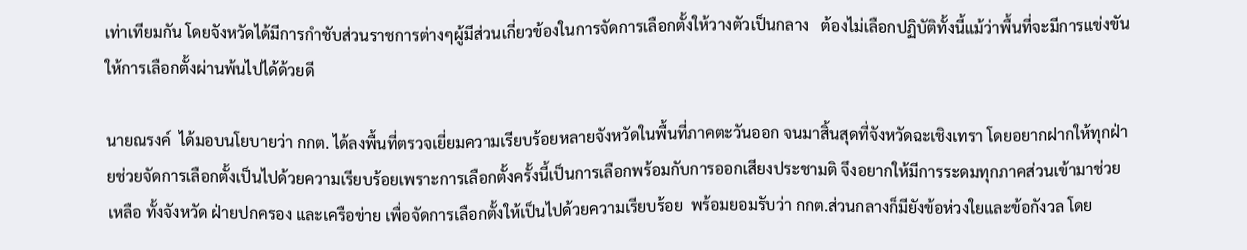เท่าเทียมกัน โดยจังหวัดได้มีการกำชับส่วนราชการต่างๆผู้มีส่วนเกี่ยวข้องในการจัดการเลือกตั้งให้วางตัวเป็นกลาง   ต้องไม่เลือกปฏิบัติทั้งนี้แม้ว่าพื้นที่จะมีการแข่งขันให้การเลือกตั้งผ่านพ้นไปได้ด้วยดี

นายณรงค์  ได้มอบนโยบายว่า กกต. ได้ลงพื้นที่ตรวจเยี่ยมความเรียบร้อยหลายจังหวัดในพื้นที่ภาคตะวันออก จนมาสิ้นสุดที่จังหวัดฉะเชิงเทรา โดยอยากฝากให้ทุกฝ่ายช่วยจัดการเลือกตั้งเป็นไปด้วยความเรียบร้อยเพราะการเลือกตั้งครั้งนี้เป็นการเลือกพร้อมกับการออกเสียงประชามติ จึงอยากให้มีการระดมทุกภาคส่วนเข้ามาช่วยเหลือ ทั้งจังหวัด ฝ่ายปกครอง และเครือข่าย เพื่อจัดการเลือกตั้งให้เป็นไปด้วยความเรียบร้อย  พร้อมยอมรับว่า กกต.ส่วนกลางก็มียังข้อห่วงใยและข้อกังวล โดย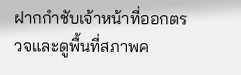ฝากกำชับเจ้าหน้าที่ออกตรวจและดูพื้นที่สภาพค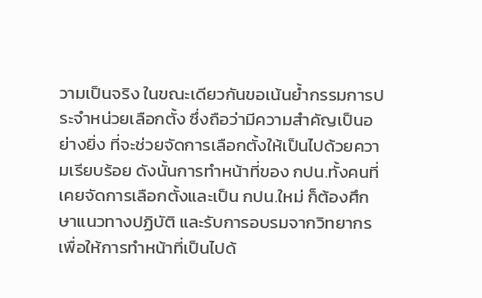วามเป็นจริง ในขณะเดียวกันขอเน้นย้ำกรรมการประจำหน่วยเลือกตั้ง ซึ่งถือว่ามีความสำคัญเป็นอย่างยิ่ง ที่จะช่วยจัดการเลือกตั้งให้เป็นไปด้วยความเรียบร้อย ดังนั้นการทำหน้าที่ของ กปน.ทั้งคนที่เคยจัดการเลือกตั้งและเป็น กปน.ใหม่ ก็ต้องศึกษาแนวทางปฏิบัติ และรับการอบรมจากวิทยากร เพื่อให้การทำหน้าที่เป็นไปด้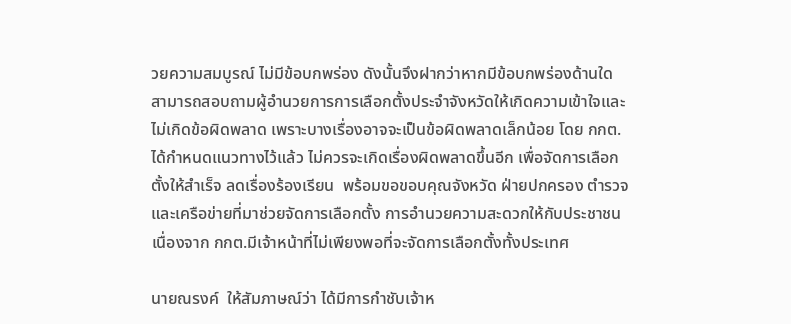วยความสมบูรณ์ ไม่มีข้อบกพร่อง ดังนั้นจึงฝากว่าหากมีข้อบกพร่องด้านใด สามารถสอบถามผู้อำนวยการการเลือกตั้งประจำจังหวัดให้เกิดความเข้าใจและไม่เกิดข้อผิดพลาด เพราะบางเรื่องอาจจะเป็นข้อผิดพลาดเล็กน้อย โดย กกต.ได้กำหนดแนวทางไว้แล้ว ไม่ควรจะเกิดเรื่องผิดพลาดขึ้นอีก เพื่อจัดการเลือกตั้งให้สำเร็จ ลดเรื่องร้องเรียน  พร้อมขอขอบคุณจังหวัด ฝ่ายปกครอง ตำรวจ และเครือข่ายที่มาช่วยจัดการเลือกตั้ง การอำนวยความสะดวกให้กับประชาชน เนื่องจาก กกต.มีเจ้าหน้าที่ไม่เพียงพอที่จะจัดการเลือกตั้งทั้งประเทศ

นายณรงค์  ให้สัมภาษณ์ว่า ได้มีการกำชับเจ้าห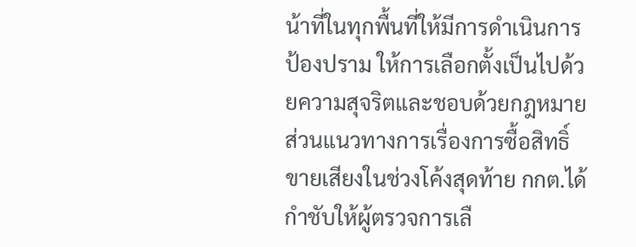น้าที่ในทุกพื้นที่ให้มีการดำเนินการป้องปราม ให้การเลือกตั้งเป็นไปด้วยความสุจริตและชอบด้วยกฎหมาย ส่วนแนวทางการเรื่องการซื้อสิทธิ์ขายเสียงในช่วงโค้งสุดท้าย กกต.ได้กำชับให้ผู้ตรวจการเลื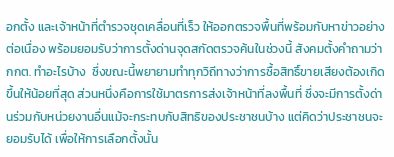อกตั้ง และเจ้าหน้าที่ตำรวจชุดเคลื่อนที่เร็ว ให้ออกตรวจพื้นที่พร้อมกับหาข่าวอย่างต่อเนื่อง พร้อมยอมรับว่าการตั้งด่านจุดสกัดตรวจค้นในช่วงนี้ สังคมตั้งคำถามว่า กกต. ทำอะไรบ้าง  ซึ่งขณะนี้พยายามทำทุกวิถีทางว่าการซื้อสิทธิ์ขายเสียงต้องเกิดขึ้นให้น้อยที่สุด ส่วนหนึ่งคือการใช้มาตรการส่งเจ้าหน้าที่ลงพื้นที่ ซึ่งจะมีการตั้งด่านร่วมกับหน่วยงานอื่นแม้จะกระทบกับสิทธิของประชาชนบ้าง แต่คิดว่าประชาชนจะยอมรับได้ เพื่อให้การเลือกตั้งนั้น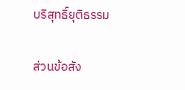บริสุทธิ์ยุติธรรม

ส่วนข้อสัง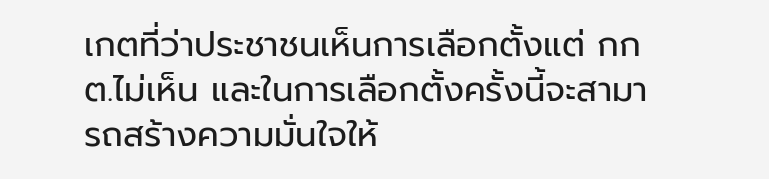เกตที่ว่าประชาชนเห็นการเลือกตั้งแต่ กกต.ไม่เห็น และในการเลือกตั้งครั้งนี้จะสามารถสร้างความมั่นใจให้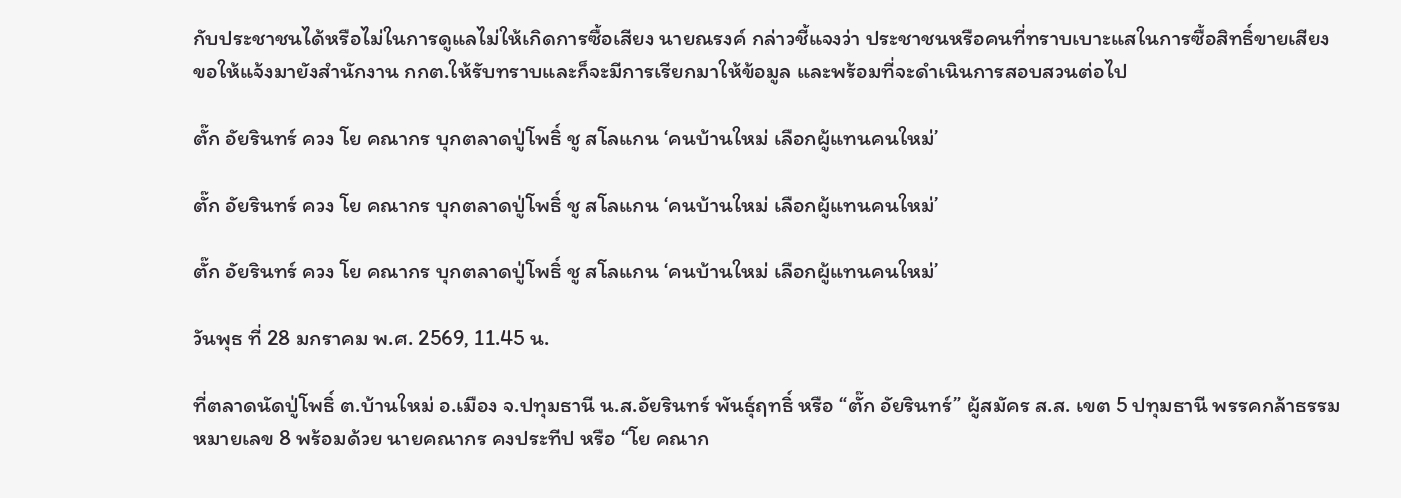กับประชาชนได้หรือไม่ในการดูแลไม่ให้เกิดการซื้อเสียง นายณรงค์ กล่าวชี้แจงว่า ประชาชนหรือคนที่ทราบเบาะแสในการซื้อสิทธิ์ขายเสียง ขอให้แจ้งมายังสำนักงาน กกต.ให้รับทราบและก็จะมีการเรียกมาให้ข้อมูล และพร้อมที่จะดำเนินการสอบสวนต่อไป

ตั๊ก อัยรินทร์ ควง โย คณากร บุกตลาดปู่โพธิ์ ชู สโลแกน ‘คนบ้านใหม่ เลือกผู้แทนคนใหม่’

ตั๊ก อัยรินทร์ ควง โย คณากร บุกตลาดปู่โพธิ์ ชู สโลแกน ‘คนบ้านใหม่ เลือกผู้แทนคนใหม่’

ตั๊ก อัยรินทร์ ควง โย คณากร บุกตลาดปู่โพธิ์ ชู สโลแกน ‘คนบ้านใหม่ เลือกผู้แทนคนใหม่’

วันพุธ ที่ 28 มกราคม พ.ศ. 2569, 11.45 น.

ที่ตลาดนัดปู่โพธิ์ ต.บ้านใหม่ อ.เมือง จ.ปทุมธานี น.ส.อัยรินทร์ พันธุ์ฤทธิ์ หรือ “ตั๊ก อัยรินทร์” ผู้สมัคร ส.ส. เขต 5 ปทุมธานี พรรคกล้าธรรม หมายเลข 8 พร้อมด้วย นายคณากร คงประทีป หรือ “โย คณาก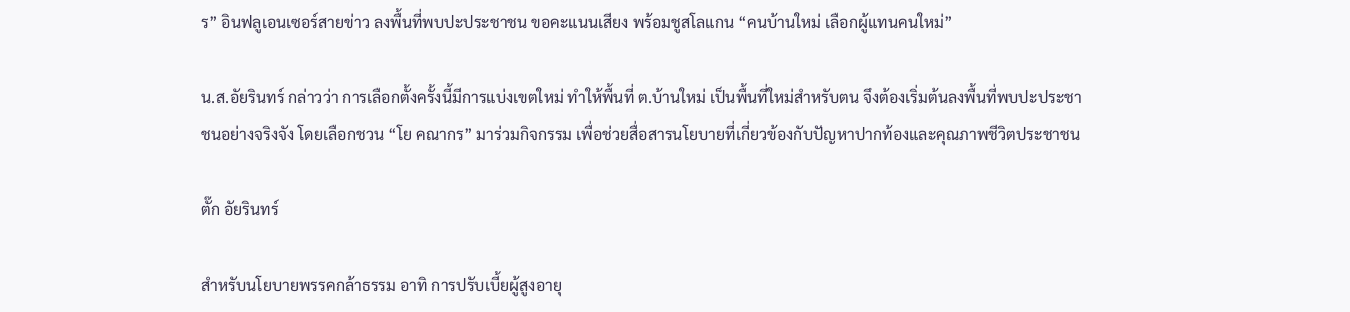ร” อินฟลูเอนเซอร์สายข่าว ลงพื้นที่พบปะประชาชน ขอคะแนนเสียง พร้อมชูสโลแกน “คนบ้านใหม่ เลือกผู้แทนคนใหม่”

น.ส.อัยรินทร์ กล่าวว่า การเลือกตั้งครั้งนี้มีการแบ่งเขตใหม่ ทำให้พื้นที่ ต.บ้านใหม่ เป็นพื้นที่ใหม่สำหรับตน จึงต้องเริ่มต้นลงพื้นที่พบปะประชาชนอย่างจริงจัง โดยเลือกชวน “โย คณากร” มาร่วมกิจกรรม เพื่อช่วยสื่อสารนโยบายที่เกี่ยวข้องกับปัญหาปากท้องและคุณภาพชีวิตประชาชน

ตั๊ก อัยรินทร์

สำหรับนโยบายพรรคกล้าธรรม อาทิ การปรับเบี้ยผู้สูงอายุ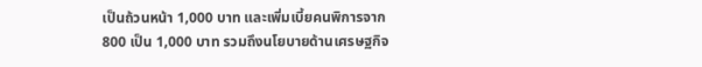เป็นถ้วนหน้า 1,000 บาท และเพิ่มเบี้ยคนพิการจาก 800 เป็น 1,000 บาท รวมถึงนโยบายด้านเศรษฐกิจ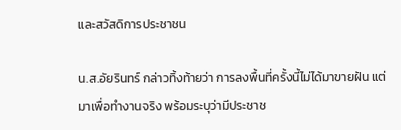และสวัสดิการประชาชน

น.ส.อัยรินทร์ กล่าวทิ้งท้ายว่า การลงพื้นที่ครั้งนี้ไม่ได้มาขายฝัน แต่มาเพื่อทำงานจริง พร้อมระบุว่ามีประชาช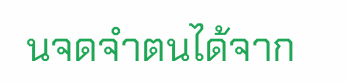นจดจำตนได้จาก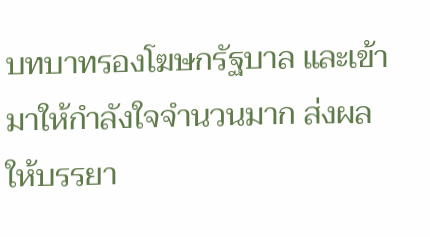บทบาทรองโฆษกรัฐบาล และเข้ามาให้กำลังใจจำนวนมาก ส่งผลให้บรรยา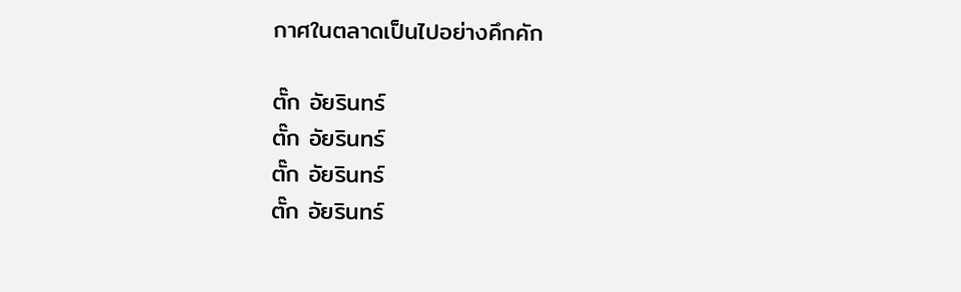กาศในตลาดเป็นไปอย่างคึกคัก

ตั๊ก อัยรินทร์
ตั๊ก อัยรินทร์
ตั๊ก อัยรินทร์
ตั๊ก อัยรินทร์